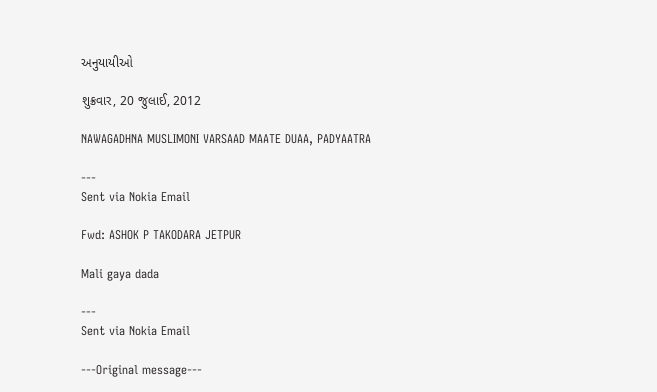અનુયાયીઓ

શુક્રવાર, 20 જુલાઈ, 2012

NAWAGADHNA MUSLIMONI VARSAAD MAATE DUAA, PADYAATRA

---
Sent via Nokia Email

Fwd: ASHOK P TAKODARA JETPUR

Mali gaya dada

---
Sent via Nokia Email

---Original message---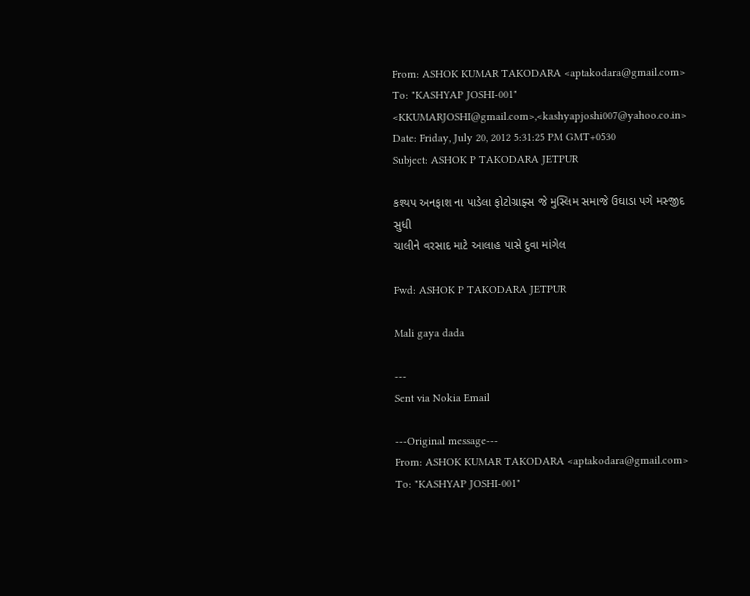From: ASHOK KUMAR TAKODARA <aptakodara@gmail.com>
To: "KASHYAP JOSHI-001" <KKUMARJOSHI@gmail.com>,<kashyapjoshi007@yahoo.co.in>
Date: Friday, July 20, 2012 5:31:25 PM GMT+0530
Subject: ASHOK P TAKODARA JETPUR

કશ્યપ અનફાશ ના પાડેલા ફોટોગ્રાફ્સ જે મુસ્લિમ સમાજે ઉઘાડા પગે મસ્જીદ સુધી
ચાલીને વરસાદ માટે આલાહ પાસે દુવા માંગેલ

Fwd: ASHOK P TAKODARA JETPUR

Mali gaya dada

---
Sent via Nokia Email

---Original message---
From: ASHOK KUMAR TAKODARA <aptakodara@gmail.com>
To: "KASHYAP JOSHI-001"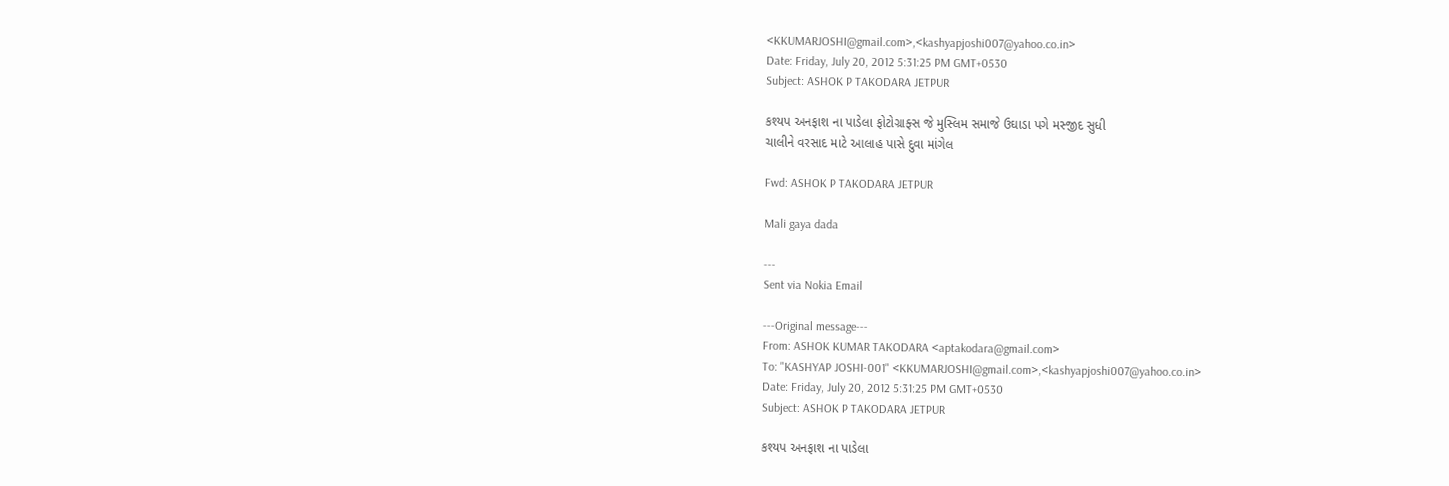<KKUMARJOSHI@gmail.com>,<kashyapjoshi007@yahoo.co.in>
Date: Friday, July 20, 2012 5:31:25 PM GMT+0530
Subject: ASHOK P TAKODARA JETPUR

કશ્યપ અનફાશ ના પાડેલા ફોટોગ્રાફ્સ જે મુસ્લિમ સમાજે ઉઘાડા પગે મસ્જીદ સુધી
ચાલીને વરસાદ માટે આલાહ પાસે દુવા માંગેલ

Fwd: ASHOK P TAKODARA JETPUR

Mali gaya dada

---
Sent via Nokia Email

---Original message---
From: ASHOK KUMAR TAKODARA <aptakodara@gmail.com>
To: "KASHYAP JOSHI-001" <KKUMARJOSHI@gmail.com>,<kashyapjoshi007@yahoo.co.in>
Date: Friday, July 20, 2012 5:31:25 PM GMT+0530
Subject: ASHOK P TAKODARA JETPUR

કશ્યપ અનફાશ ના પાડેલા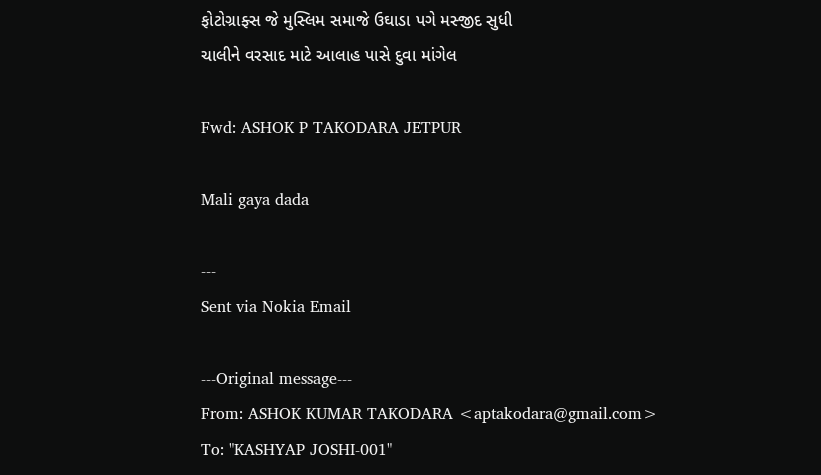ફોટોગ્રાફ્સ જે મુસ્લિમ સમાજે ઉઘાડા પગે મસ્જીદ સુધી
ચાલીને વરસાદ માટે આલાહ પાસે દુવા માંગેલ

Fwd: ASHOK P TAKODARA JETPUR

Mali gaya dada

---
Sent via Nokia Email

---Original message---
From: ASHOK KUMAR TAKODARA <aptakodara@gmail.com>
To: "KASHYAP JOSHI-001"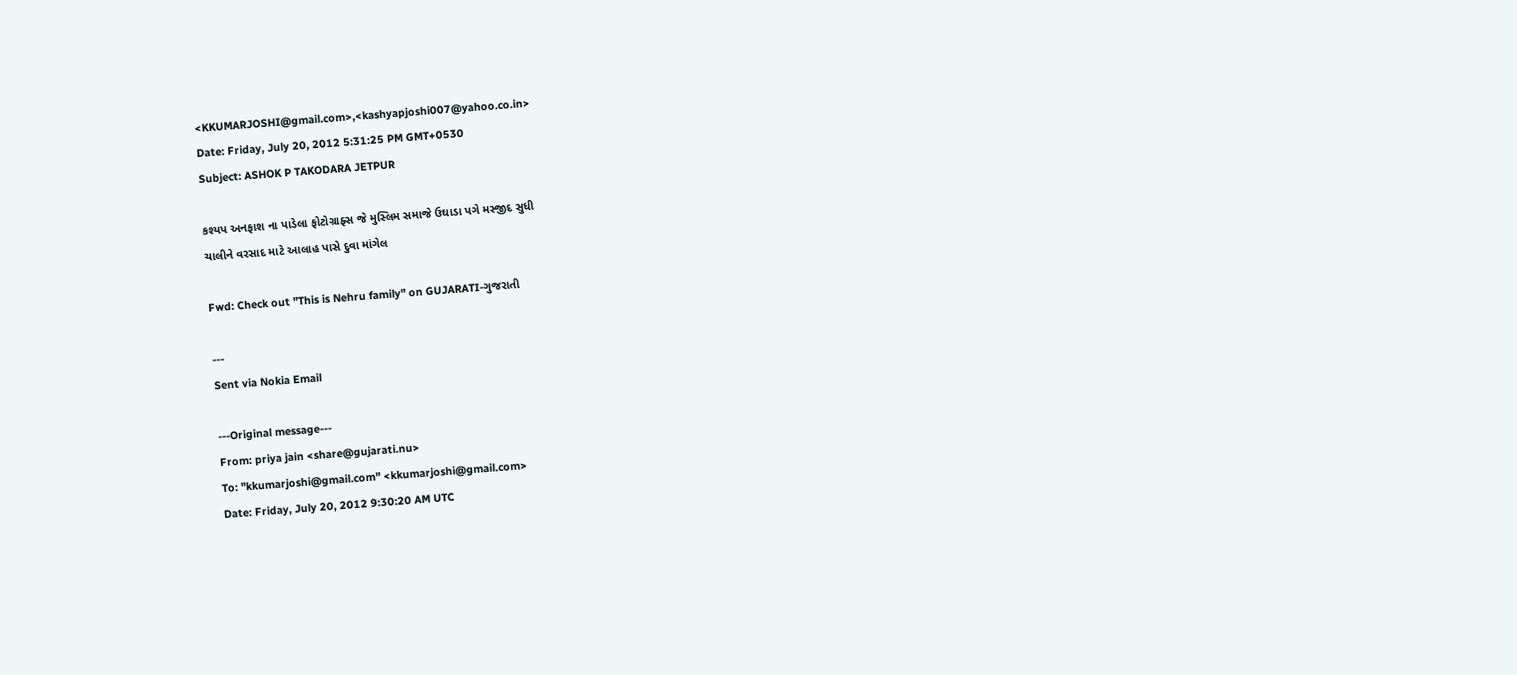<KKUMARJOSHI@gmail.com>,<kashyapjoshi007@yahoo.co.in>
Date: Friday, July 20, 2012 5:31:25 PM GMT+0530
Subject: ASHOK P TAKODARA JETPUR

કશ્યપ અનફાશ ના પાડેલા ફોટોગ્રાફ્સ જે મુસ્લિમ સમાજે ઉઘાડા પગે મસ્જીદ સુધી
ચાલીને વરસાદ માટે આલાહ પાસે દુવા માંગેલ

Fwd: Check out "This is Nehru family" on GUJARATI-ગુજરાતી

---
Sent via Nokia Email

---Original message---
From: priya jain <share@gujarati.nu>
To: "kkumarjoshi@gmail.com" <kkumarjoshi@gmail.com>
Date: Friday, July 20, 2012 9:30:20 AM UTC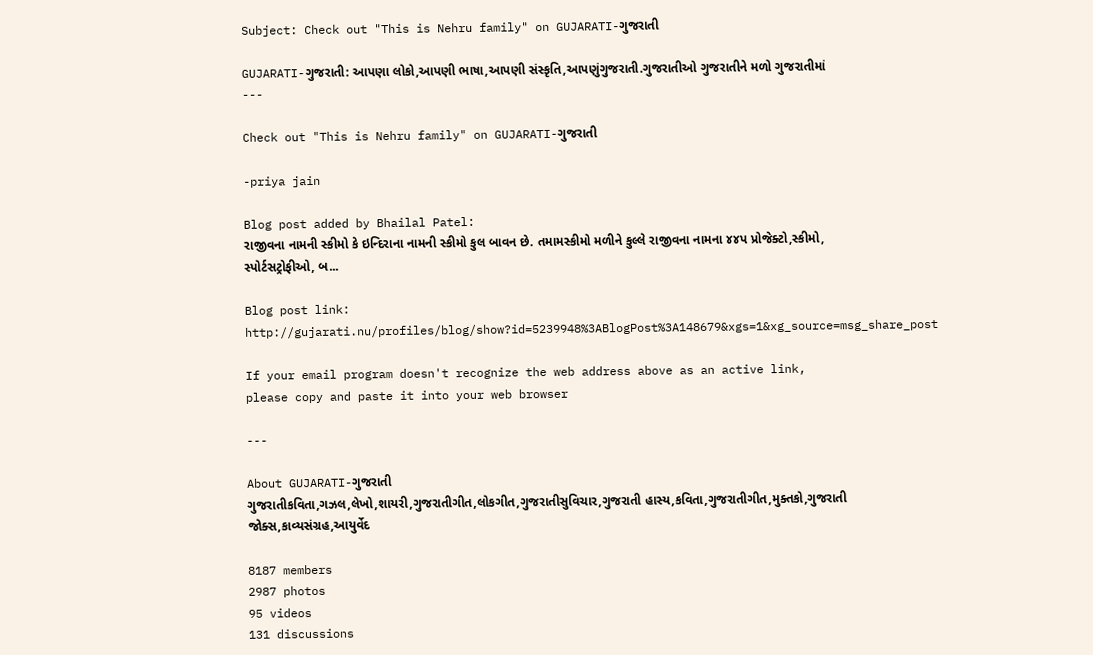Subject: Check out "This is Nehru family" on GUJARATI-ગુજરાતી

GUJARATI-ગુજરાતી: આપણા લોકો,આપણી ભાષા,આપણી સંસ્કૃતિ,આપણુંગુજરાતી.ગુજરાતીઓ ગુજરાતીને મળો ગુજરાતીમાં
---

Check out "This is Nehru family" on GUJARATI-ગુજરાતી

-priya jain

Blog post added by Bhailal Patel:
રાજીવના નામની સ્કીમો કે ઇન્દિરાના નામની સ્કીમો કુલ બાવન છે. તમામસ્કીમો મળીને કુલ્લે રાજીવના નામના ૪૪પ પ્રોજેક્ટો,સ્કીમો, સ્પોર્ટસટ્રોફીઓ, બ...

Blog post link:
http://gujarati.nu/profiles/blog/show?id=5239948%3ABlogPost%3A148679&xgs=1&xg_source=msg_share_post

If your email program doesn't recognize the web address above as an active link,
please copy and paste it into your web browser

---

About GUJARATI-ગુજરાતી
ગુજરાતીકવિતા,ગઝલ,લેખો,શાયરી,ગુજરાતીગીત,લોકગીત,ગુજરાતીસુવિચાર,ગુજરાતી હાસ્ય,કવિતા,ગુજરાતીગીત,મુક્તકો,ગુજરાતી જોક્સ,કાવ્યસંગ્રહ,આયુર્વેદ

8187 members
2987 photos
95 videos
131 discussions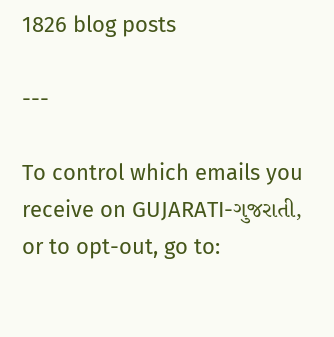1826 blog posts

---

To control which emails you receive on GUJARATI-ગુજરાતી, or to opt-out, go to: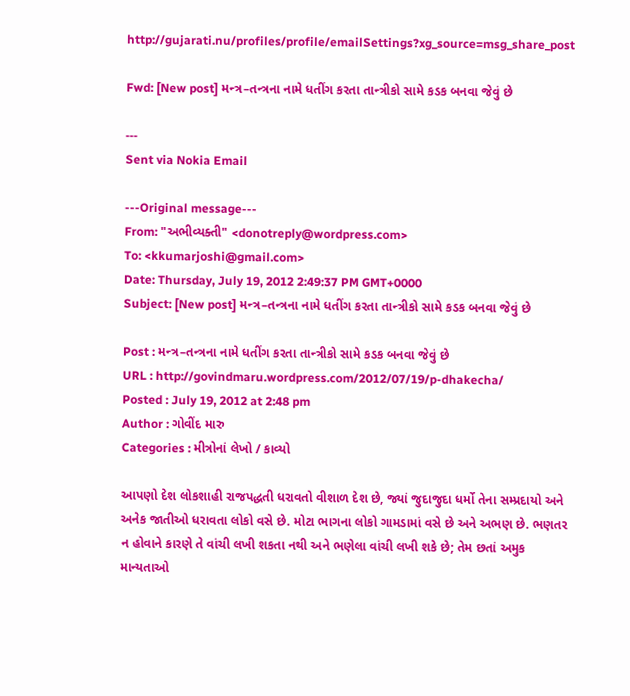http://gujarati.nu/profiles/profile/emailSettings?xg_source=msg_share_post

Fwd: [New post] મન્ત્ર–તન્ત્રના નામે ધતીંગ કરતા તાન્ત્રીકો સામે કડક બનવા જેવું છે

---
Sent via Nokia Email

---Original message---
From: "અભીવ્યક્તી" <donotreply@wordpress.com>
To: <kkumarjoshi@gmail.com>
Date: Thursday, July 19, 2012 2:49:37 PM GMT+0000
Subject: [New post] મન્ત્ર–તન્ત્રના નામે ધતીંગ કરતા તાન્ત્રીકો સામે કડક બનવા જેવું છે

Post : મન્ત્ર–તન્ત્રના નામે ધતીંગ કરતા તાન્ત્રીકો સામે કડક બનવા જેવું છે
URL : http://govindmaru.wordpress.com/2012/07/19/p-dhakecha/
Posted : July 19, 2012 at 2:48 pm
Author : ગોવીંદ મારુ
Categories : મીત્રોનાં લેખો / કાવ્યો

આપણો દેશ લોકશાહી રાજપદ્ધતી ધરાવતો વીશાળ દેશ છે, જ્યાં જુદાજુદા ધર્મો તેના સમ્પ્રદાયો અને અનેક જાતીઓ ધરાવતા લોકો વસે છે. મોટા ભાગના લોકો ગામડામાં વસે છે અને અભણ છે. ભણતર ન હોવાને કારણે તે વાંચી લખી શકતા નથી અને ભણેલા વાંચી લખી શકે છે; તેમ છતાં અમુક માન્યતાઓ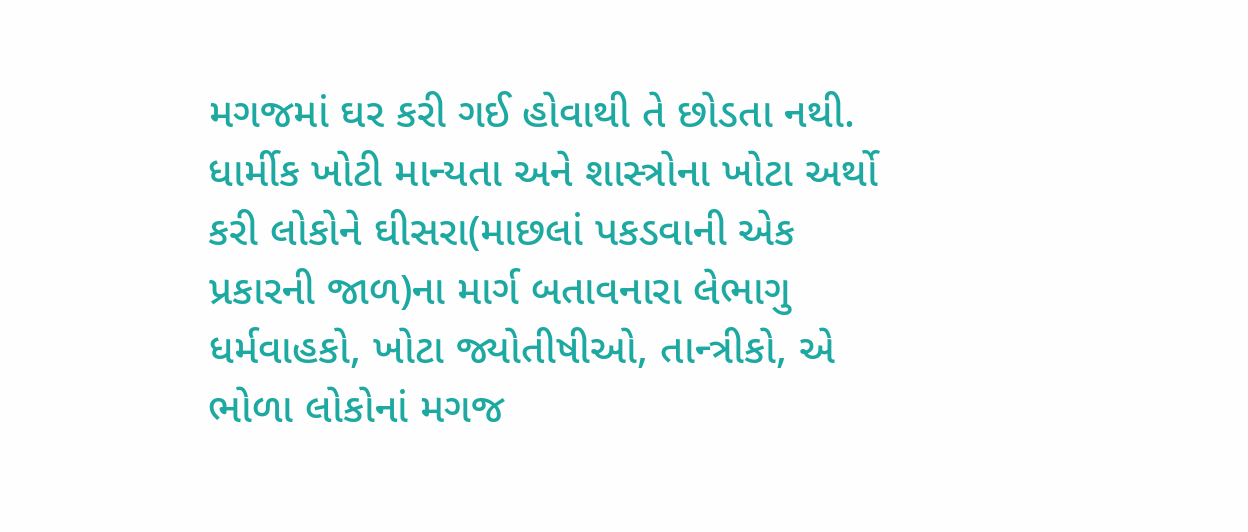મગજમાં ઘર કરી ગઈ હોવાથી તે છોડતા નથી. ધાર્મીક ખોટી માન્યતા અને શાસ્ત્રોના ખોટા અર્થો કરી લોકોને ઘીસરા(માછલાં પકડવાની એક પ્રકારની જાળ)ના માર્ગ બતાવનારા લેભાગુ ધર્મવાહકો, ખોટા જ્યોતીષીઓ, તાન્ત્રીકો, એ ભોળા લોકોનાં મગજ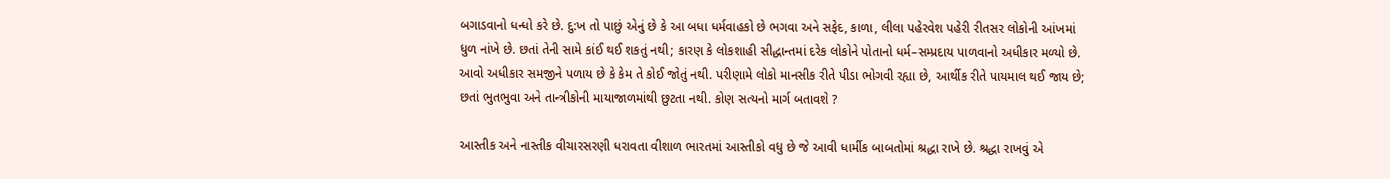બગાડવાનો ધન્ધો કરે છે. દુ:ખ તો પાછું એનું છે કે આ બધા ધર્મવાહકો છે ભગવા અને સફેદ, કાળા, લીલા પહેરવેશ પહેરી રીતસર લોકોની આંખમાં ધુળ નાંખે છે. છતાં તેની સામે કાંઈ થઈ શકતું નથી; કારણ કે લોકશાહી સીદ્ધાન્તમાં દરેક લોકોને પોતાનો ધર્મ–સમ્પ્રદાય પાળવાનો અધીકાર મળ્યો છે. આવો અધીકાર સમજીને પળાય છે કે કેમ તે કોઈ જોતું નથી. પરીણામે લોકો માનસીક રીતે પીડા ભોગવી રહ્યા છે, આર્થીક રીતે પાયમાલ થઈ જાય છે; છતાં ભુતભુવા અને તાન્ત્રીકોની માયાજાળમાંથી છુટતા નથી. કોણ સત્યનો માર્ગ બતાવશે ?

આસ્તીક અને નાસ્તીક વીચારસરણી ધરાવતા વીશાળ ભારતમાં આસ્તીકો વધુ છે જે આવી ધાર્મીક બાબતોમાં શ્રદ્ધા રાખે છે. શ્રદ્ધા રાખવું એ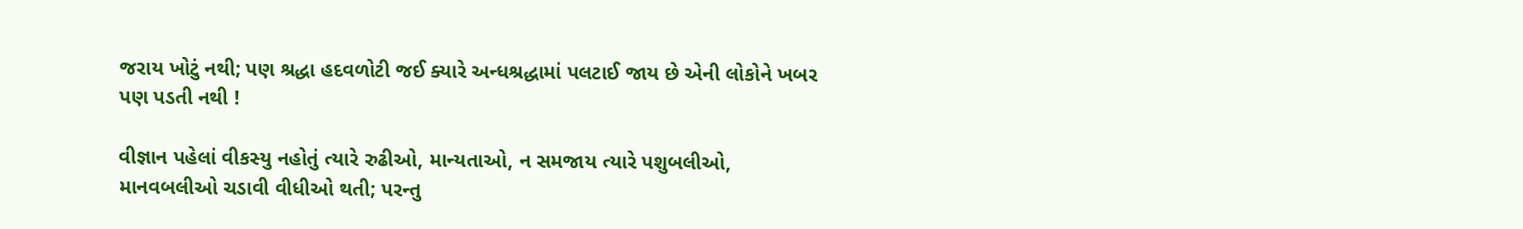જરાય ખોટું નથી; પણ શ્રદ્ધા હદવળોટી જઈ ક્યારે અન્ધશ્રદ્ધામાં પલટાઈ જાય છે એની લોકોને ખબર પણ પડતી નથી !

વીજ્ઞાન પહેલાં વીકસ્યુ નહોતું ત્યારે રુઢીઓ, માન્યતાઓ, ન સમજાય ત્યારે પશુબલીઓ, માનવબલીઓ ચડાવી વીધીઓ થતી; પરન્તુ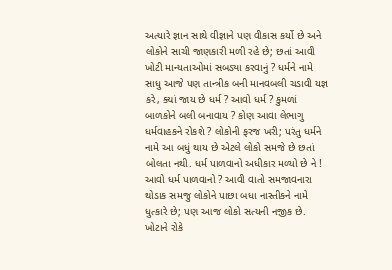અત્યારે જ્ઞાન સાથે વીજ્ઞાને પણ વીકાસ કર્યો છે અને લોકોને સાચી જાણકારી મળી રહે છે; છતાં આવી ખોટી માન્યતાઓમાં સબડ્યા કરવાનું ? ધર્મને નામે સાધુ આજે પણ તાન્ત્રીક બની માનવબલી ચડાવી યજ્ઞ કરે, ક્યાં જાય છે ધર્મ ? આવો ધર્મ ? કુમળાં બાળકોને બલી બનાવાય ? કોણ આવા લેભાગુ ધર્મવાહકને રોકશે ? લોકોની ફરજ ખરી; પરંતુ ધર્મને નામે આ બધું થાય છે એટલે લોકો સમજે છે છતાં બોલતા નથી. ધર્મ પાળવાનો અધીકાર મળ્યો છે ને ! આવો ધર્મ પાળવાનો ? આવી વાતો સમજાવનારા થોડાક સમજુ લોકોને પાછા બધા નાસ્તીકને નામે ધુત્કારે છે; પણ આજ લોકો સત્યની નજીક છે. ખોટાને રોકે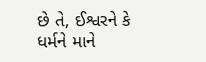છે તે, ઈશ્વરને કે ધર્મને માને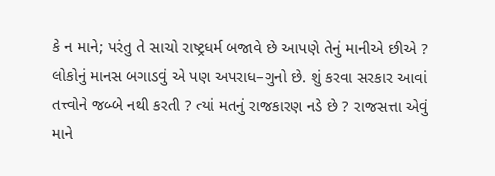કે ન માને; પરંતુ તે સાચો રાષ્ટ્રધર્મ બજાવે છે આપણે તેનું માનીએ છીએ ? લોકોનું માનસ બગાડવું એ પણ અપરાધ–ગુનો છે. શું કરવા સરકાર આવાં તત્ત્વોને જબ્બે નથી કરતી ? ત્યાં મતનું રાજકારણ નડે છે ? રાજસત્તા એવું માને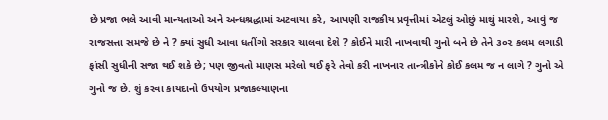છે પ્રજા ભલે આવી માન્યતાઓ અને અન્ધશ્રદ્ધામાં અટવાયા કરે, આપણી રાજકીય પ્રવૃત્તીમાં એટલું ઓછું માથું મારશે, આવું જ રાજસત્તા સમજે છે ને ? ક્યાં સુધી આવા ધતીંગો સરકાર ચાલવા દેશે ? કોઈને મારી નાખવાથી ગુનો બને છે તેને ૩૦૨ કલમ લગાડી ફાંસી સુધીની સજા થઈ શકે છે; પણ જીવતો માણસ મરેલો થઈ ફરે તેવો કરી નાખનાર તાન્ત્રીકોને કોઈ કલમ જ ન લાગે ? ગુનો એ ગુનો જ છે. શું કરવા કાયદાનો ઉપયોગ પ્રજાકલ્યાણના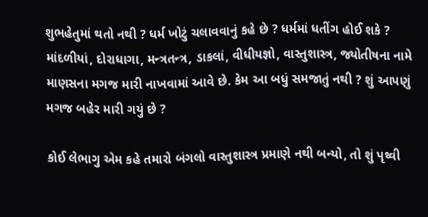શુભહેતુમાં થતો નથી ? ધર્મ ખોટું ચલાવવાનું કહે છે ? ધર્મમાં ધતીંગ હોઈ શકે ? માંદળીયાં, દોરાધાગા, મન્ત્રતન્ત્ર, ડાકલાં, વીધીયજ્ઞો, વાસ્તુશાસ્ત્ર, જ્યોતીષના નામે માણસના મગજ મારી નાખવામાં આવે છે. કેમ આ બધું સમજાતું નથી ? શું આપણું મગજ બહેર મારી ગયું છે ?

કોઈ લેભાગુ એમ કહે તમારો બંગલો વાસ્તુશાસ્ત્ર પ્રમાણે નથી બન્યો, તો શું પૃથ્વી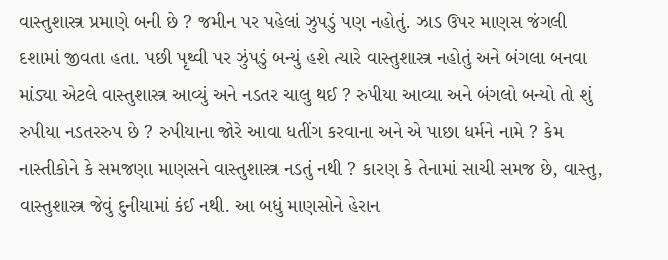વાસ્તુશાસ્ત્ર પ્રમાણે બની છે ? જમીન પર પહેલાં ઝુપડું પણ નહોતું. ઝાડ ઉપર માણસ જંગલી દશામાં જીવતા હતા. પછી પૃથ્વી પર ઝુંપડું બન્યું હશે ત્યારે વાસ્તુશાસ્ત્ર નહોતું અને બંગલા બનવા માંડ્યા એટલે વાસ્તુશાસ્ત્ર આવ્યું અને નડતર ચાલુ થઈ ? રુપીયા આવ્યા અને બંગલો બન્યો તો શું રુપીયા નડતરરુપ છે ? રુપીયાના જોરે આવા ધતીંગ કરવાના અને એ પાછા ધર્મને નામે ? કેમ નાસ્તીકોને કે સમજણા માણસને વાસ્તુશાસ્ત્ર નડતું નથી ? કારણ કે તેનામાં સાચી સમજ છે, વાસ્તુ, વાસ્તુશાસ્ત્ર જેવું દુનીયામાં કંઈ નથી. આ બધું માણસોને હેરાન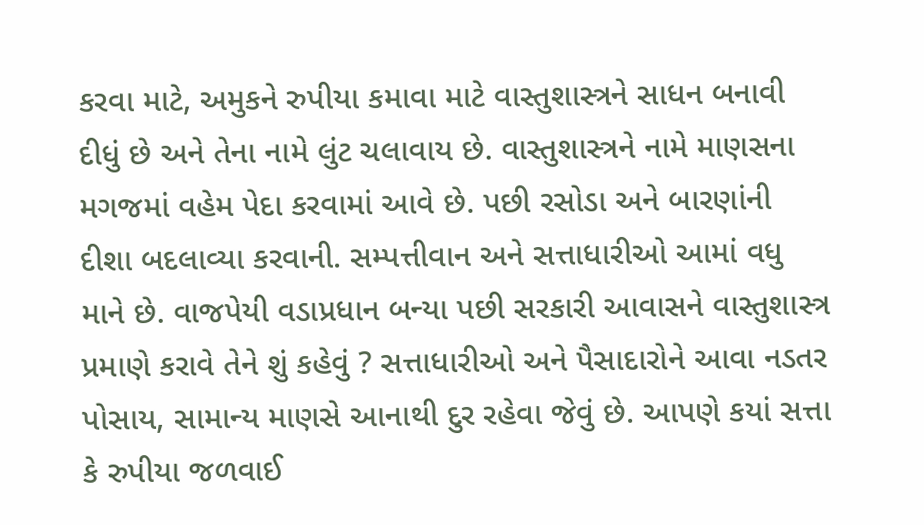કરવા માટે, અમુકને રુપીયા કમાવા માટે વાસ્તુશાસ્ત્રને સાધન બનાવી દીધું છે અને તેના નામે લુંટ ચલાવાય છે. વાસ્તુશાસ્ત્રને નામે માણસના મગજમાં વહેમ પેદા કરવામાં આવે છે. પછી રસોડા અને બારણાંની દીશા બદલાવ્યા કરવાની. સમ્પત્તીવાન અને સત્તાધારીઓ આમાં વધુ માને છે. વાજપેયી વડાપ્રધાન બન્યા પછી સરકારી આવાસને વાસ્તુશાસ્ત્ર પ્રમાણે કરાવે તેને શું કહેવું ? સત્તાધારીઓ અને પૈસાદારોને આવા નડતર પોસાય, સામાન્ય માણસે આનાથી દુર રહેવા જેવું છે. આપણે કયાં સત્તા કે રુપીયા જળવાઈ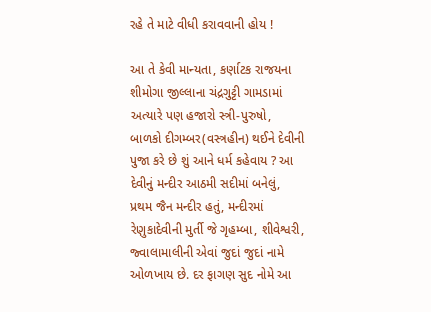રહે તે માટે વીધી કરાવવાની હોય !

આ તે કેવી માન્યતા, કર્ણાટક રાજયના શીમોગા જીલ્લાના ચંદ્રગુટ્ટી ગામડામાં અત્યારે પણ હજારો સ્ત્રી-પુરુષો, બાળકો દીગમ્બર(વસ્ત્રહીન) થઈને દેવીની પુજા કરે છે શું આને ધર્મ કહેવાય ? આ દેવીનું મન્દીર આઠમી સદીમાં બનેલું, પ્રથમ જૈન મન્દીર હતું, મન્દીરમાં રેણુકાદેવીની મુર્તી જે ગૃહમ્બા, શીવેશ્વરી, જ્વાલામાલીની એવાં જુદાં જુદાં નામે ઓળખાય છે. દર ફાગણ સુદ નોમે આ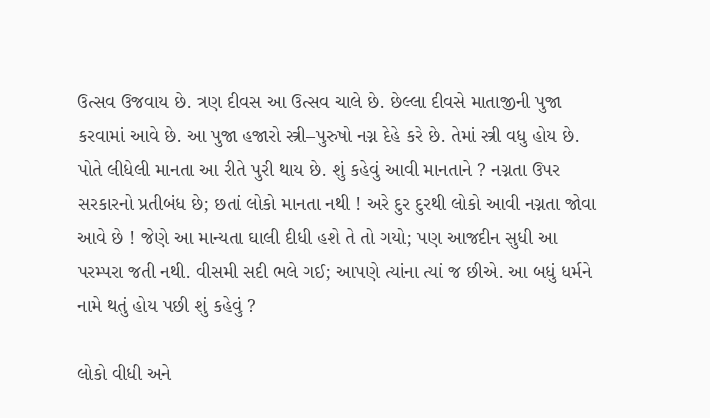ઉત્સવ ઉજવાય છે. ત્રણ દીવસ આ ઉત્સવ ચાલે છે. છેલ્લા દીવસે માતાજીની પુજા કરવામાં આવે છે. આ પુજા હજારો સ્ત્રી–પુરુષો નગ્ન દેહે કરે છે. તેમાં સ્ત્રી વધુ હોય છે. પોતે લીધેલી માનતા આ રીતે પુરી થાય છે. શું કહેવું આવી માનતાને ? નગ્નતા ઉપર સરકારનો પ્રતીબંધ છે; છતાં લોકો માનતા નથી ! અરે દુર દુરથી લોકો આવી નગ્નતા જોવા આવે છે ! જેણે આ માન્યતા ઘાલી દીધી હશે તે તો ગયો; પણ આજદીન સુધી આ પરમ્પરા જતી નથી. વીસમી સદી ભલે ગઈ; આપણે ત્યાંના ત્યાં જ છીએ. આ બધું ધર્મને નામે થતું હોય પછી શું કહેવું ?

લોકો વીધી અને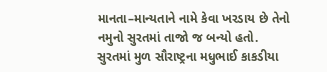માનતા–માન્યતાને નામે કેવા ખરડાય છે તેનો નમુનો સુરતમાં તાજો જ બન્યો હતો. સુરતમાં મુળ સૌરાષ્ટ્રના મધુભાઈ કાકડીયા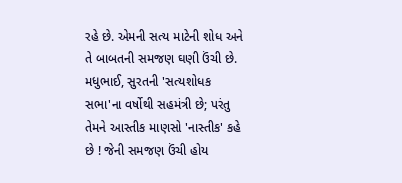રહે છે. એમની સત્ય માટેની શોધ અને તે બાબતની સમજણ ઘણી ઉંચી છે. મધુભાઈ, સુરતની 'સત્યશોધક સભા'ના વર્ષોથી સહમંત્રી છે; પરંતુ તેમને આસ્તીક માણસો 'નાસ્તીક' કહે છે ! જેની સમજણ ઉંચી હોય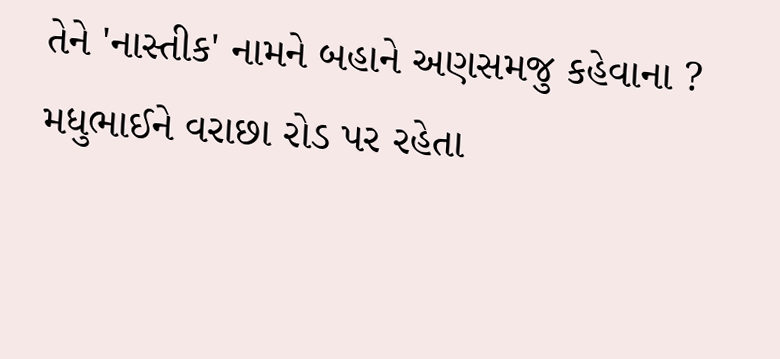તેને 'નાસ્તીક' નામને બહાને અણસમજુ કહેવાના ? મધુભાઈને વરાછા રોડ પર રહેતા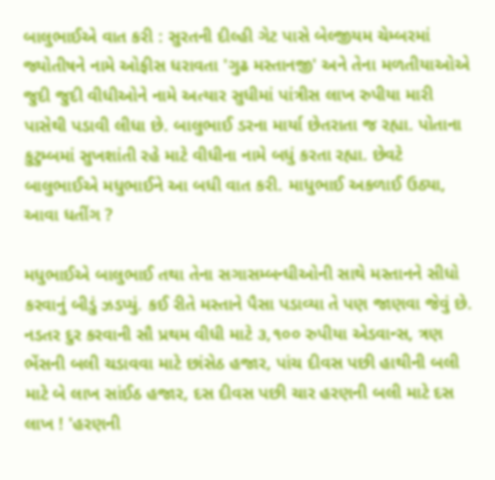બાલુભાઈએ વાત કરી : સુરતની દીલ્હી ગેટ પાસે બેલ્જીયમ ચેમ્બરમાં જ્યોતીષને નામે ઓફીસ ધરાવતા 'ગુઢ મસ્તાનજી' અને તેના મળતીયાઓએ જુદી જુદી વીધીઓને નામે અત્યાર સુધીમાં પાંત્રીસ લાખ રુપીયા મારી પાસેથી પડાવી લીધા છે. બાલુભાઈ ડરના માર્યા છેતરાતા જ રહ્યા. પોતાના કુટુમ્બમાં સુખશાંતી રહે માટે વીધીના નામે બધું કરતા રહ્યા. છેવટે બાલુભાઈએ મધુભાઈને આ બધી વાત કરી. માધુભાઈ અકળાઈ ઉઠ્યા, આવા ધતીંગ ?

મધુભાઈએ બાલુભાઈ તથા તેના સગાસમ્બન્ધીઓની સાથે મસ્તાનને સીધો કરવાનું બીડું ઝડપ્યું. કઈ રીતે મસ્તાને પૈસા પડાવ્યા તે પણ જાણવા જેવું છે. નડતર દુર કરવાની સૌ પ્રથમ વીધી માટે ૩,૧૦૦ રુપીયા એડવાન્સ, ત્રણ ભેંસની બલી ચડાવવા માટે છાંસેઠ હજાર, પાંચ દીવસ પછી હાથીની બલી માટે બે લાખ સાંઈઠ હજાર, દસ દીવસ પછી ચાર હરણની બલી માટે દસ લાખ ! 'હરણની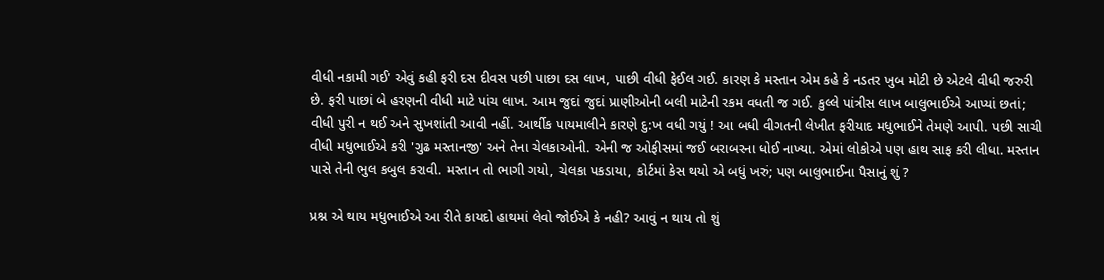વીધી નકામી ગઈ' એવું કહી ફરી દસ દીવસ પછી પાછા દસ લાખ, પાછી વીધી ફેઈલ ગઈ. કારણ કે મસ્તાન એમ કહે કે નડતર ખુબ મોટી છે એટલે વીધી જરુરી છે. ફરી પાછાં બે હરણની વીધી માટે પાંચ લાખ. આમ જુદાં જુદાં પ્રાણીઓની બલી માટેની રકમ વધતી જ ગઈ. કુલ્લે પાંત્રીસ લાખ બાલુભાઈએ આપ્યાં છતાં; વીધી પુરી ન થઈ અને સુખશાંતી આવી નહીં. આર્થીક પાયમાલીને કારણે દુ:ખ વધી ગયું ! આ બધી વીગતની લેખીત ફરીયાદ મધુભાઈને તેમણે આપી. પછી સાચી વીધી મધુભાઈએ કરી 'ગુઢ મસ્તાનજી' અને તેના ચેલકાઓની. એની જ ઓફીસમાં જઈ બરાબરના ધોઈ નાખ્યા. એમાં લોકોએ પણ હાથ સાફ કરી લીધા. મસ્તાન પાસે તેની ભુલ કબુલ કરાવી. મસ્તાન તો ભાગી ગયો, ચેલકા પકડાયા, કોર્ટમાં કેસ થયો એ બધું ખરું; પણ બાલુભાઈના પૈસાનું શું ?

પ્રશ્ન એ થાય મધુભાઈએ આ રીતે કાયદો હાથમાં લેવો જોઈએ કે નહી? આવું ન થાય તો શું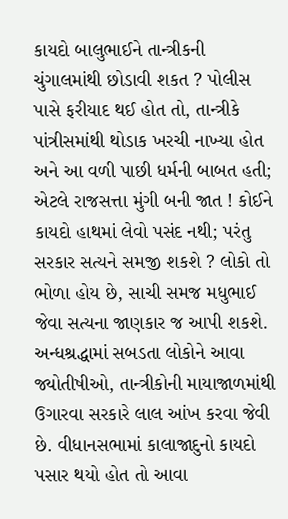કાયદો બાલુભાઈને તાન્ત્રીકની ચુંગાલમાંથી છોડાવી શકત ? પોલીસ પાસે ફરીયાદ થઈ હોત તો, તાન્ત્રીકે પાંત્રીસમાંથી થોડાક ખરચી નાખ્યા હોત અને આ વળી પાછી ધર્મની બાબત હતી; એટલે રાજસત્તા મુંગી બની જાત ! કોઈને કાયદો હાથમાં લેવો પસંદ નથી; પરંતુ સરકાર સત્યને સમજી શકશે ? લોકો તો ભોળા હોય છે, સાચી સમજ મધુભાઈ જેવા સત્યના જાણકાર જ આપી શકશે. અન્ધશ્રદ્ધામાં સબડતા લોકોને આવા જ્યોતીષીઓ, તાન્ત્રીકોની માયાજાળમાંથી ઉગારવા સરકારે લાલ આંખ કરવા જેવી છે. વીધાનસભામાં કાલાજાદુનો કાયદો પસાર થયો હોત તો આવા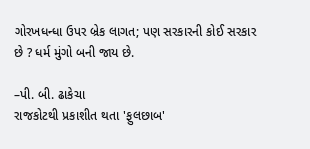ગોરખધન્ધા ઉપર બ્રેક લાગત; પણ સરકારની કોઈ સરકાર છે ? ધર્મ મુંગો બની જાય છે.

–પી. બી. ઢાકેચા
રાજકોટથી પ્રકાશીત થતા 'ફુલછાબ'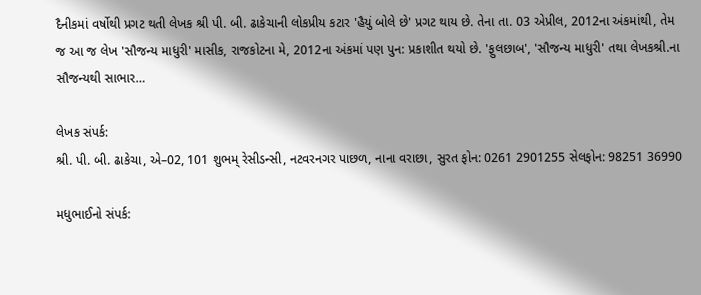દૈનીકમાં વર્ષોથી પ્રગટ થતી લેખક શ્રી પી. બી. ઢાકેચાની લોકપ્રીય કટાર 'હૈયું બોલે છે' પ્રગટ થાય છે. તેના તા. 03 એપ્રીલ, 2012ના અંકમાંથી, તેમ જ આ જ લેખ 'સૌજન્ય માધુરી' માસીક, રાજકોટના મે, 2012ના અંકમાં પણ પુન: પ્રકાશીત થયો છે. 'ફુલછાબ', 'સૌજન્ય માધુરી' તથા લેખકશ્રી.ના સૌજન્યથી સાભાર…

લેખક સંપર્ક:
શ્રી. પી. બી. ઢાકેચા, એ–02, 101 શુભમ્ રેસીડન્સી, નટવરનગર પાછળ, નાના વરાછા, સુરત ફોન: 0261 2901255 સેલફોન: 98251 36990

મધુભાઈનો સંપર્ક: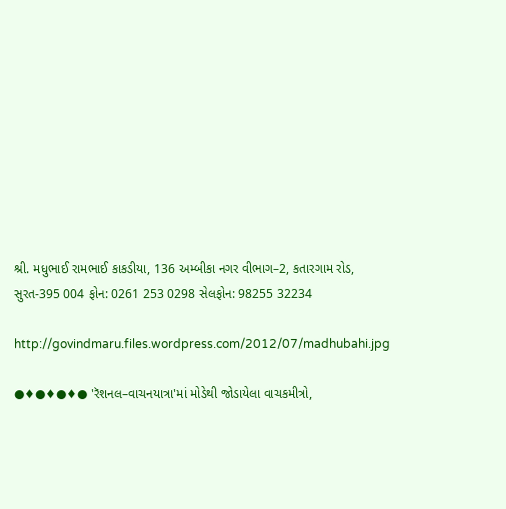શ્રી. મધુભાઈ રામભાઈ કાકડીયા, 136 અમ્બીકા નગર વીભાગ–2, કતારગામ રોડ, સુરત-395 004 ફોન: 0261 253 0298 સેલફોન: 98255 32234

http://govindmaru.files.wordpress.com/2012/07/madhubahi.jpg

●♦●♦●♦● 'રૅશનલ–વાચનયાત્રા'માં મોડેથી જોડાયેલા વાચકમીત્રો,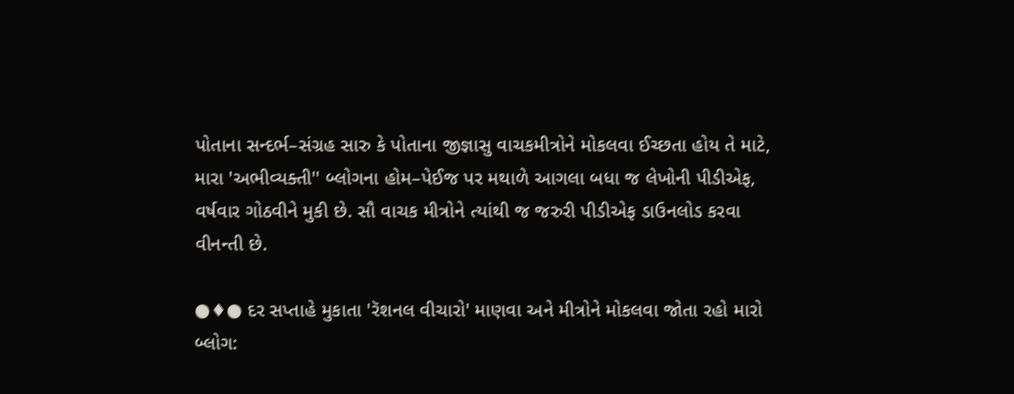પોતાના સન્દર્ભ–સંગ્રહ સારુ કે પોતાના જીજ્ઞાસુ વાચકમીત્રોને મોકલવા ઈચ્છતા હોય તે માટે, મારા 'અભીવ્યક્તી'' બ્લોગના હોમ–પેઈજ પર મથાળે આગલા બધા જ લેખોની પીડીએફ, વર્ષવાર ગોઠવીને મુકી છે. સૌ વાચક મીત્રોને ત્યાંથી જ જરુરી પીડીએફ ડાઉનલોડ કરવા વીનન્તી છે.

●♦● દર સપ્તાહે મુકાતા 'રૅશનલ વીચારો' માણવા અને મીત્રોને મોકલવા જોતા રહો મારો બ્લોગ: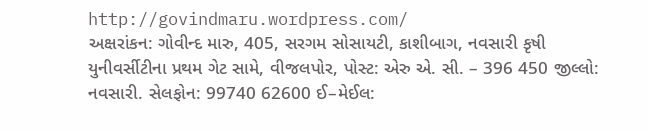http://govindmaru.wordpress.com/
અક્ષરાંકન: ગોવીન્દ મારુ, 405, સરગમ સોસાયટી, કાશીબાગ, નવસારી કૃષી યુનીવર્સીટીના પ્રથમ ગેટ સામે, વીજલપોર, પોસ્ટ: એરુ એ. સી. – 396 450 જીલ્લો: નવસારી. સેલફોન: 99740 62600 ઈ–મેઈલ: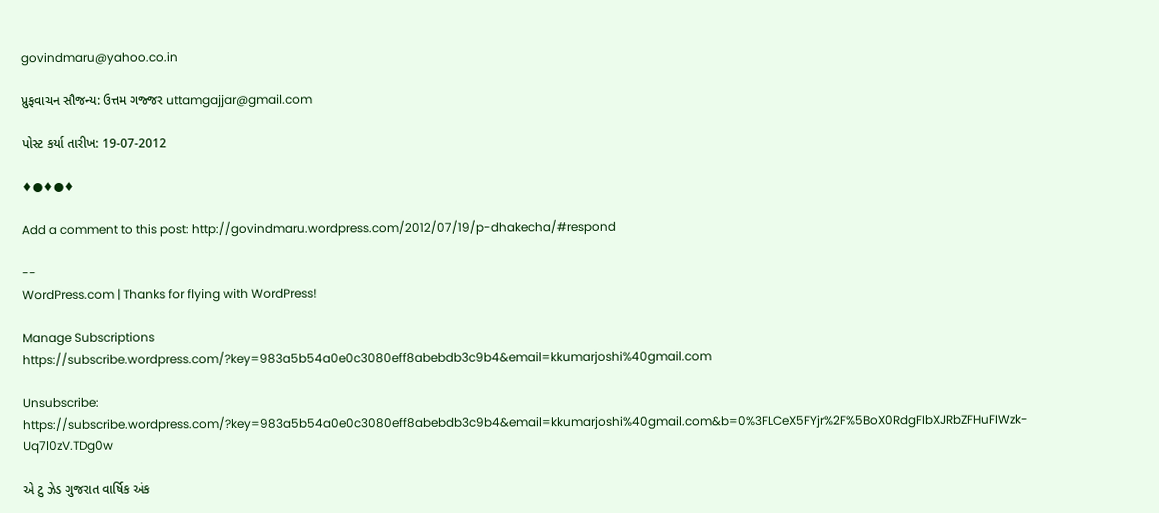govindmaru@yahoo.co.in

પ્રુફવાચન સૌજન્ય: ઉત્તમ ગજ્જર uttamgajjar@gmail.com

પોસ્ટ કર્યા તારીખ: 19-07-2012

♦●♦●♦

Add a comment to this post: http://govindmaru.wordpress.com/2012/07/19/p-dhakecha/#respond

--
WordPress.com | Thanks for flying with WordPress!

Manage Subscriptions
https://subscribe.wordpress.com/?key=983a5b54a0e0c3080eff8abebdb3c9b4&email=kkumarjoshi%40gmail.com

Unsubscribe:
https://subscribe.wordpress.com/?key=983a5b54a0e0c3080eff8abebdb3c9b4&email=kkumarjoshi%40gmail.com&b=0%3FLCeX5FYjr%2F%5BoX0RdgFIbXJRbZFHuFIWzk-Uq7l0zV.TDg0w

એ ટુ ઝેડ ગુજરાત વાર્ષિક અંક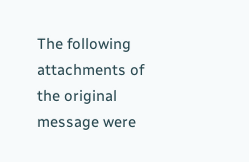The following attachments of the original message were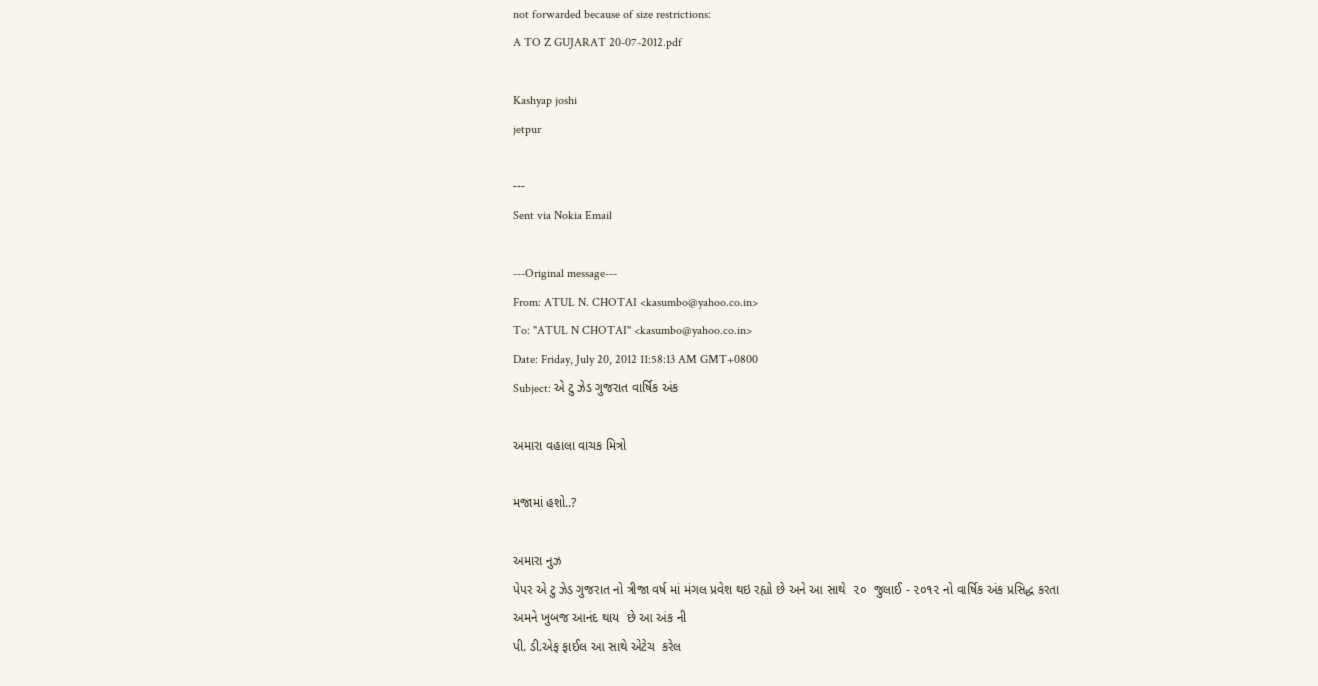not forwarded because of size restrictions:
A TO Z GUJARAT 20-07-2012.pdf

Kashyap joshi
jetpur

---
Sent via Nokia Email

---Original message---
From: ATUL N. CHOTAI <kasumbo@yahoo.co.in>
To: "ATUL N CHOTAI" <kasumbo@yahoo.co.in>
Date: Friday, July 20, 2012 11:58:13 AM GMT+0800
Subject: એ ટુ ઝેડ ગુજરાત વાર્ષિક અંક

અમારા વહાલા વાચક મિત્રો

મજામાં હશો..?

અમારા નુઝ
પેપર એ ટુ ઝેડ ગુજરાત નો ત્રીજા વર્ષ માં મંગલ પ્રવેશ થઇ રહ્યો છે અને આ સાથે  ૨૦  જુલાઈ - ૨૦૧૨ નો વાર્ષિક અંક પ્રસિદ્ધ કરતા અમને ખુબજ આનંદ થાય  છે આ અંક ની
પી. ડી.એફ ફાઈલ આ સાથે એટેચ  કરેલ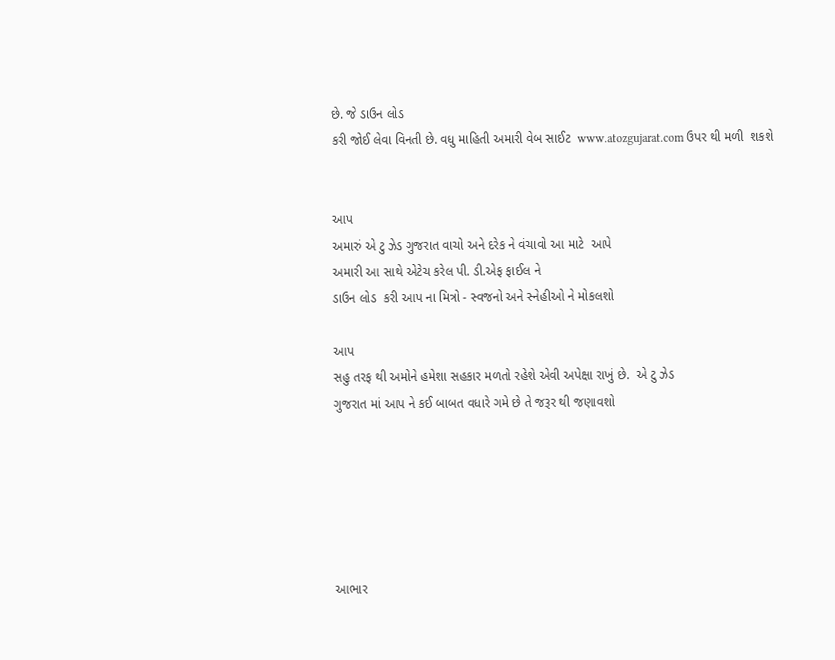છે. જે ડાઉન લોડ
કરી જોઈ લેવા વિનતી છે. વધુ માહિતી અમારી વેબ સાઈટ  www.atozgujarat.com ઉપર થી મળી  શકશે


આપ
અમારું એ ટુ ઝેડ ગુજરાત વાચો અને દરેક ને વંચાવો આ માટે  આપે
અમારી આ સાથે એટેચ કરેલ પી. ડી.એફ ફાઈલ ને
ડાઉન લોડ  કરી આપ ના મિત્રો - સ્વજનો અને સ્નેહીઓ ને મોકલશો

આપ
સહુ તરફ થી અમોને હમેશા સહકાર મળતો રહેશે એવી અપેક્ષા રાખું છે.  એ ટુ ઝેડ
ગુજરાત માં આપ ને કઈ બાબત વધારે ગમે છે તે જરૂર થી જણાવશો






આભાર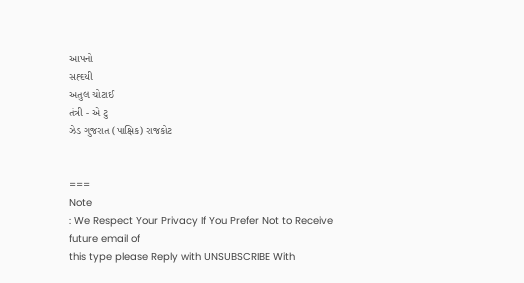આપનો
સહ્દયી
અતુલ ચોટાઈ
તંત્રી - એ ટુ
ઝેડ ગુજરાત (પાક્ષિક) રાજકોટ


===
Note
: We Respect Your Privacy If You Prefer Not to Receive
future email of
this type please Reply with UNSUBSCRIBE With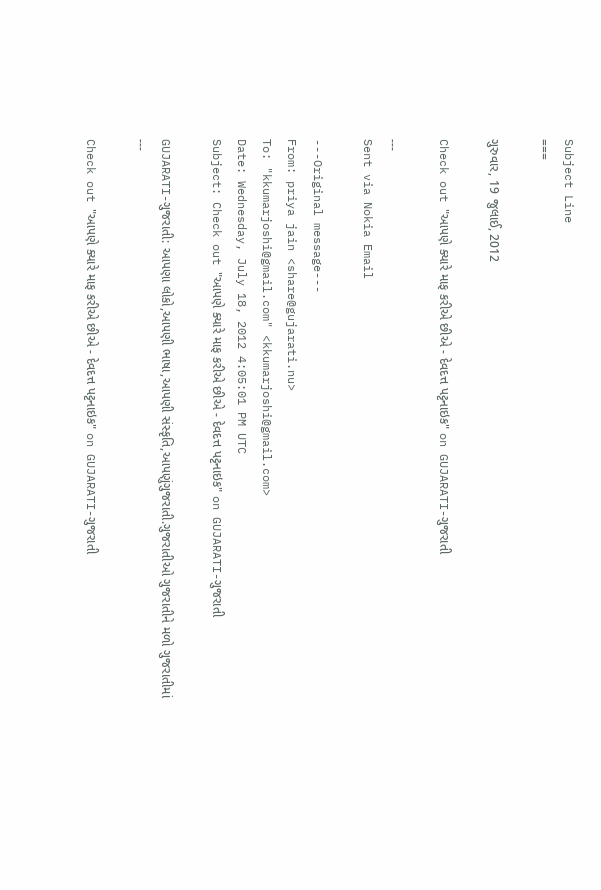Subject Line
===

ગુરુવાર, 19 જુલાઈ, 2012

Check out "આપણે ક્યારે માફ કરીએ છીએ - દેવદત્ત પટ્ટનાઇક" on GUJARATI-ગુજરાતી

---
Sent via Nokia Email

---Original message---
From: priya jain <share@gujarati.nu>
To: "kkumarjoshi@gmail.com" <kkumarjoshi@gmail.com>
Date: Wednesday, July 18, 2012 4:05:01 PM UTC
Subject: Check out "આપણે ક્યારે માફ કરીએ છીએ - દેવદત્ત પટ્ટનાઇક" on GUJARATI-ગુજરાતી

GUJARATI-ગુજરાતી: આપણા લોકો,આપણી ભાષા,આપણી સંસ્કૃતિ,આપણુંગુજરાતી.ગુજરાતીઓ ગુજરાતીને મળો ગુજરાતીમાં
---

Check out "આપણે ક્યારે માફ કરીએ છીએ - દેવદત્ત પટ્ટનાઇક" on GUJARATI-ગુજરાતી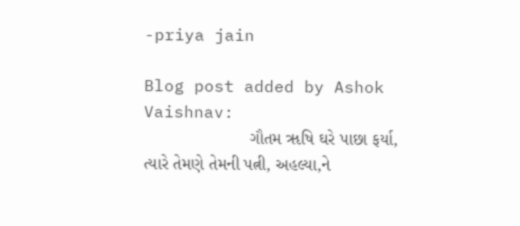-priya jain

Blog post added by Ashok Vaishnav:
                      ગૌતમ ૠષિ ઘરે પાછા ફર્યા, ત્યારે તેમણે તેમની પત્ની, અહલ્યા,ને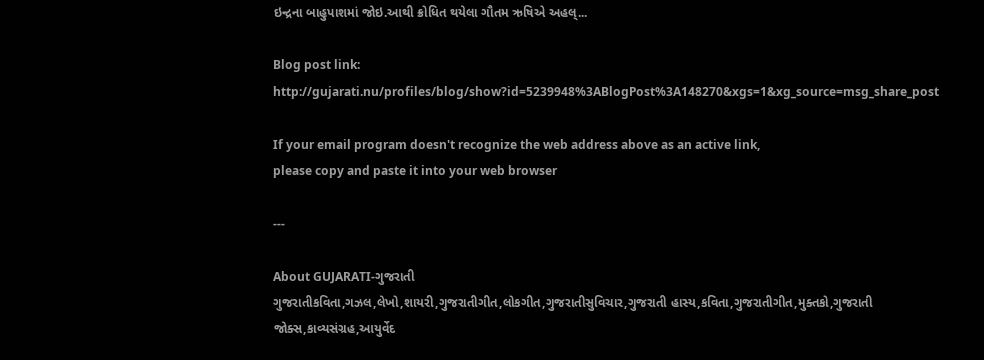ઇન્દ્રના બાહુપાશમાં જોઇ.આથી ક્રોધિત થયેલા ગૌતમ ઋષિએ અહલ્...

Blog post link:
http://gujarati.nu/profiles/blog/show?id=5239948%3ABlogPost%3A148270&xgs=1&xg_source=msg_share_post

If your email program doesn't recognize the web address above as an active link,
please copy and paste it into your web browser

---

About GUJARATI-ગુજરાતી
ગુજરાતીકવિતા,ગઝલ,લેખો,શાયરી,ગુજરાતીગીત,લોકગીત,ગુજરાતીસુવિચાર,ગુજરાતી હાસ્ય,કવિતા,ગુજરાતીગીત,મુક્તકો,ગુજરાતી જોક્સ,કાવ્યસંગ્રહ,આયુર્વેદ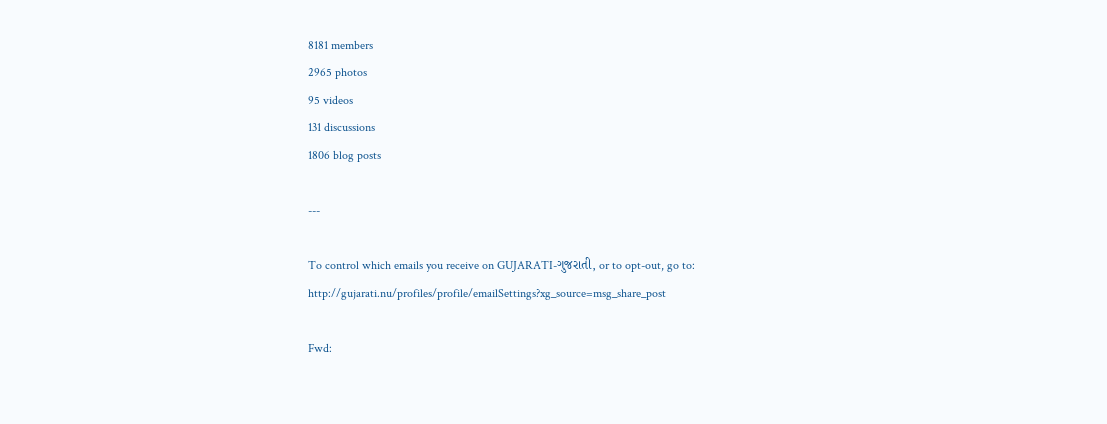8181 members
2965 photos
95 videos
131 discussions
1806 blog posts

---

To control which emails you receive on GUJARATI-ગુજરાતી, or to opt-out, go to:
http://gujarati.nu/profiles/profile/emailSettings?xg_source=msg_share_post

Fwd: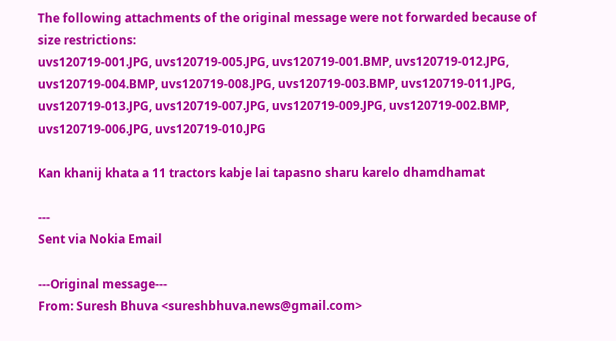The following attachments of the original message were not forwarded because of size restrictions:
uvs120719-001.JPG, uvs120719-005.JPG, uvs120719-001.BMP, uvs120719-012.JPG, uvs120719-004.BMP, uvs120719-008.JPG, uvs120719-003.BMP, uvs120719-011.JPG, uvs120719-013.JPG, uvs120719-007.JPG, uvs120719-009.JPG, uvs120719-002.BMP, uvs120719-006.JPG, uvs120719-010.JPG

Kan khanij khata a 11 tractors kabje lai tapasno sharu karelo dhamdhamat

---
Sent via Nokia Email

---Original message---
From: Suresh Bhuva <sureshbhuva.news@gmail.com>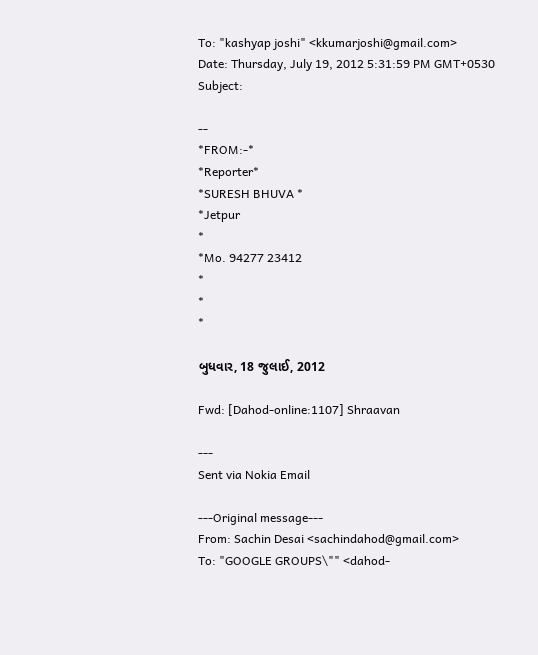To: "kashyap joshi" <kkumarjoshi@gmail.com>
Date: Thursday, July 19, 2012 5:31:59 PM GMT+0530
Subject:

--
*FROM:-*
*Reporter*
*SURESH BHUVA *
*Jetpur
*
*Mo. 94277 23412
*
*
*

બુધવાર, 18 જુલાઈ, 2012

Fwd: [Dahod-online:1107] Shraavan

---
Sent via Nokia Email

---Original message---
From: Sachin Desai <sachindahod@gmail.com>
To: "GOOGLE GROUPS\"" <dahod-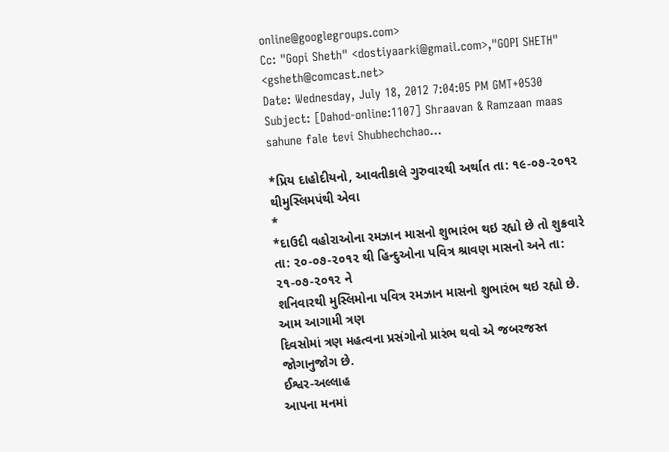online@googlegroups.com>
Cc: "Gopi Sheth" <dostiyaarki@gmail.com>,"GOPI SHETH" <gsheth@comcast.net>
Date: Wednesday, July 18, 2012 7:04:05 PM GMT+0530
Subject: [Dahod-online:1107] Shraavan & Ramzaan maas sahune fale tevi Shubhechchao...

*પ્રિય દાહોદીયનો, આવતીકાલે ગુરુવારથી અર્થાત તા: ૧૯-૦૭-૨૦૧૨ થીમુસ્લિમપંથી એવા
*
*દાઉદી વહોરાઓના રમઝાન માસનો શુભારંભ થઇ રહ્યો છે તો શુક્રવારે
તા: ૨૦-૦૭-૨૦૧૨ થી હિન્દુઓના પવિત્ર શ્રાવણ માસનો અને તા: ૨૧-૦૭-૨૦૧૨ ને
શનિવારથી મુસ્લિમોના પવિત્ર રમઝાન માસનો શુભારંભ થઇ રહ્યો છે. આમ આગામી ત્રણ
દિવસોમાં ત્રણ મહત્વના પ્રસંગોનો પ્રારંભ થવો એ જબરજસ્ત જોગાનુજોગ છે.
ઈશ્વર-અલ્લાહ
આપના મનમાં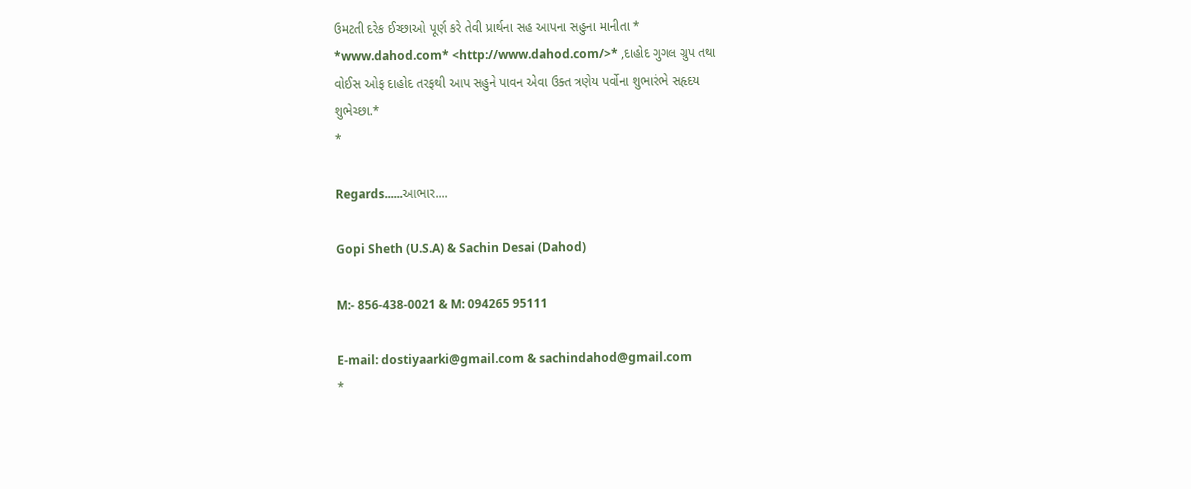ઉમટતી દરેક ઈચ્છાઓ પૂર્ણ કરે તેવી પ્રાર્થના સહ આપના સહુના માનીતા *
*www.dahod.com* <http://www.dahod.com/>* ,દાહોદ ગુગલ ગ્રુપ તથા
વોઈસ ઓફ દાહોદ તરફથી આપ સહુને પાવન એવા ઉક્ત ત્રણેય પર્વોના શુભારંભે સહૃદય
શુભેચ્છા.*
*

Regards......આભાર....

Gopi Sheth (U.S.A) & Sachin Desai (Dahod)

M:- 856-438-0021 & M: 094265 95111

E-mail: dostiyaarki@gmail.com & sachindahod@gmail.com
*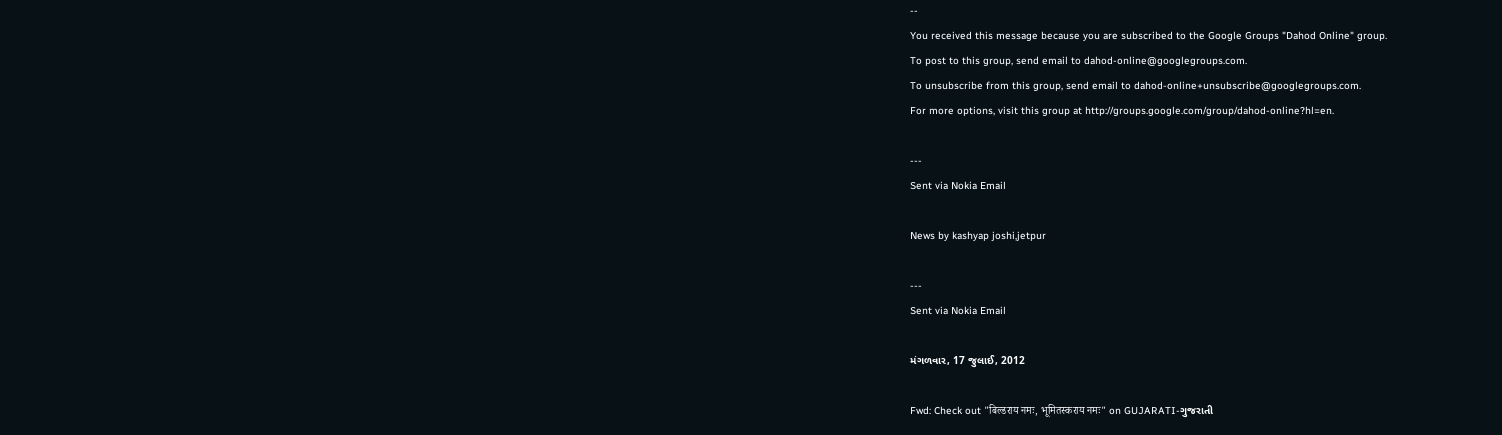--
You received this message because you are subscribed to the Google Groups "Dahod Online" group.
To post to this group, send email to dahod-online@googlegroups.com.
To unsubscribe from this group, send email to dahod-online+unsubscribe@googlegroups.com.
For more options, visit this group at http://groups.google.com/group/dahod-online?hl=en.

---
Sent via Nokia Email

News by kashyap joshi,jetpur

---
Sent via Nokia Email

મંગળવાર, 17 જુલાઈ, 2012

Fwd: Check out "बिल्डराय नमः, भूमितस्कराय नमः" on GUJARATI-ગુજરાતી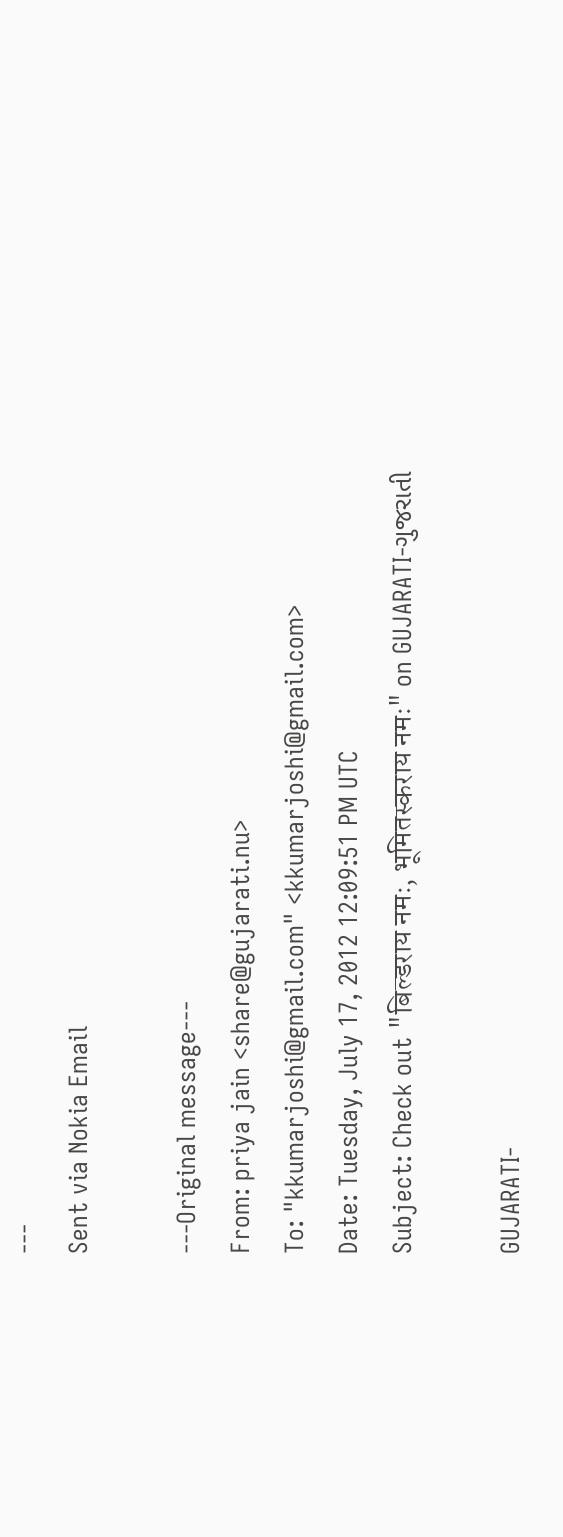---
Sent via Nokia Email

---Original message---
From: priya jain <share@gujarati.nu>
To: "kkumarjoshi@gmail.com" <kkumarjoshi@gmail.com>
Date: Tuesday, July 17, 2012 12:09:51 PM UTC
Subject: Check out "बिल्डराय नमः, भूमितस्कराय नमः" on GUJARATI-ગુજરાતી

GUJARATI-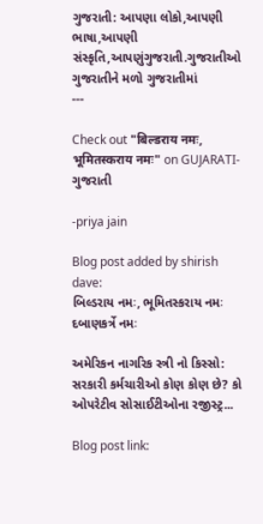ગુજરાતી: આપણા લોકો,આપણી ભાષા,આપણી સંસ્કૃતિ,આપણુંગુજરાતી.ગુજરાતીઓ ગુજરાતીને મળો ગુજરાતીમાં
---

Check out "बिल्डराय नमः, भूमितस्कराय नमः" on GUJARATI-ગુજરાતી

-priya jain

Blog post added by shirish dave:
બિલ્ડરાય નમઃ, ભૂમિતસ્કરાય નમઃ દબાણકર્ત્રે નમઃ

અમેરિકન નાગરિક સ્ત્રી નો કિસ્સો:
સરકારી કર્મચારીઓ કોણ કોણ છે? કો ઓપરેટીવ સોસાઈટીઓના રજીસ્ટ્ર...

Blog post link: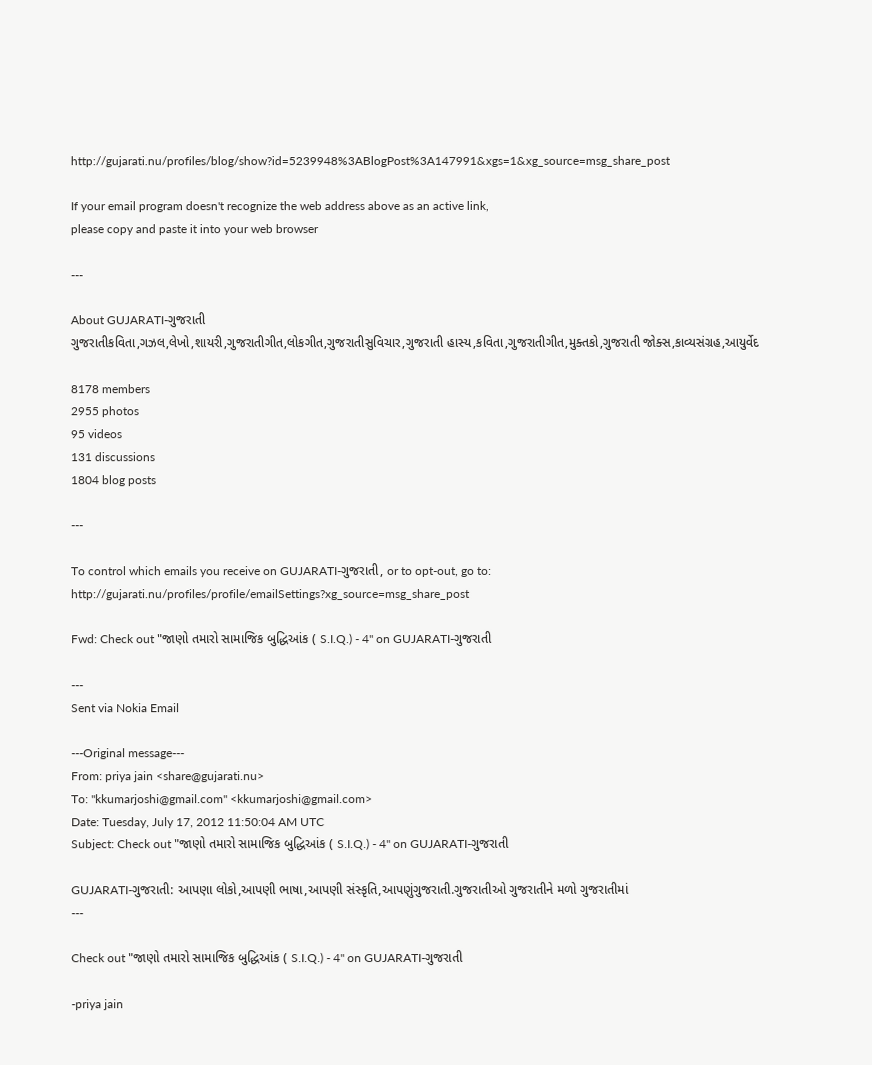http://gujarati.nu/profiles/blog/show?id=5239948%3ABlogPost%3A147991&xgs=1&xg_source=msg_share_post

If your email program doesn't recognize the web address above as an active link,
please copy and paste it into your web browser

---

About GUJARATI-ગુજરાતી
ગુજરાતીકવિતા,ગઝલ,લેખો,શાયરી,ગુજરાતીગીત,લોકગીત,ગુજરાતીસુવિચાર,ગુજરાતી હાસ્ય,કવિતા,ગુજરાતીગીત,મુક્તકો,ગુજરાતી જોક્સ,કાવ્યસંગ્રહ,આયુર્વેદ

8178 members
2955 photos
95 videos
131 discussions
1804 blog posts

---

To control which emails you receive on GUJARATI-ગુજરાતી, or to opt-out, go to:
http://gujarati.nu/profiles/profile/emailSettings?xg_source=msg_share_post

Fwd: Check out "જાણો તમારો સામાજિક બુદ્ધિઆંક ( S.I.Q.) - 4" on GUJARATI-ગુજરાતી

---
Sent via Nokia Email

---Original message---
From: priya jain <share@gujarati.nu>
To: "kkumarjoshi@gmail.com" <kkumarjoshi@gmail.com>
Date: Tuesday, July 17, 2012 11:50:04 AM UTC
Subject: Check out "જાણો તમારો સામાજિક બુદ્ધિઆંક ( S.I.Q.) - 4" on GUJARATI-ગુજરાતી

GUJARATI-ગુજરાતી: આપણા લોકો,આપણી ભાષા,આપણી સંસ્કૃતિ,આપણુંગુજરાતી.ગુજરાતીઓ ગુજરાતીને મળો ગુજરાતીમાં
---

Check out "જાણો તમારો સામાજિક બુદ્ધિઆંક ( S.I.Q.) - 4" on GUJARATI-ગુજરાતી

-priya jain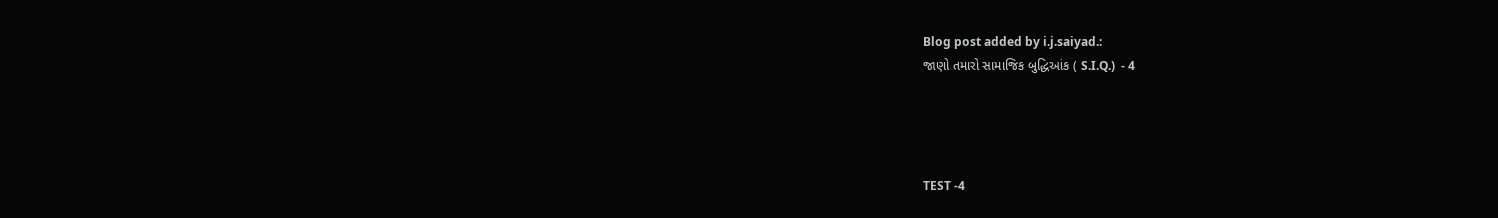Blog post added by i.j.saiyad.:
જાણો તમારો સામાજિક બુદ્ધિઆંક ( S.I.Q.)  - 4




TEST -4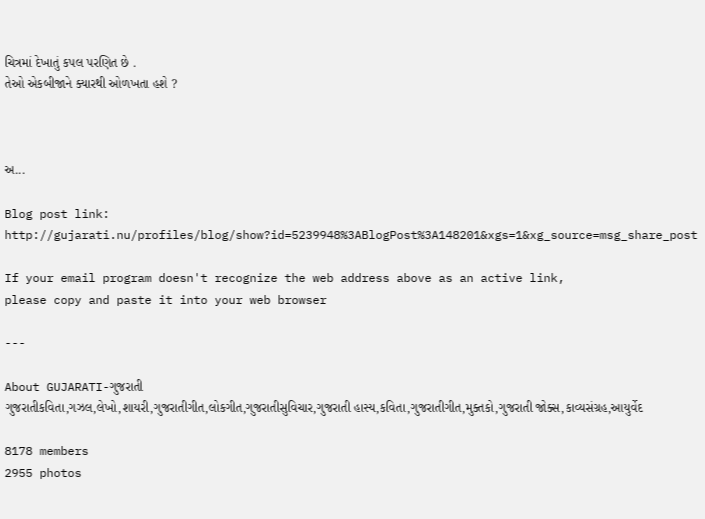ચિત્રમાં દેખાતું કપલ પરણિત છે .
તેઓ એકબીજાને ક્યારથી ઓળખતા હશે ?



અ...

Blog post link:
http://gujarati.nu/profiles/blog/show?id=5239948%3ABlogPost%3A148201&xgs=1&xg_source=msg_share_post

If your email program doesn't recognize the web address above as an active link,
please copy and paste it into your web browser

---

About GUJARATI-ગુજરાતી
ગુજરાતીકવિતા,ગઝલ,લેખો,શાયરી,ગુજરાતીગીત,લોકગીત,ગુજરાતીસુવિચાર,ગુજરાતી હાસ્ય,કવિતા,ગુજરાતીગીત,મુક્તકો,ગુજરાતી જોક્સ,કાવ્યસંગ્રહ,આયુર્વેદ

8178 members
2955 photos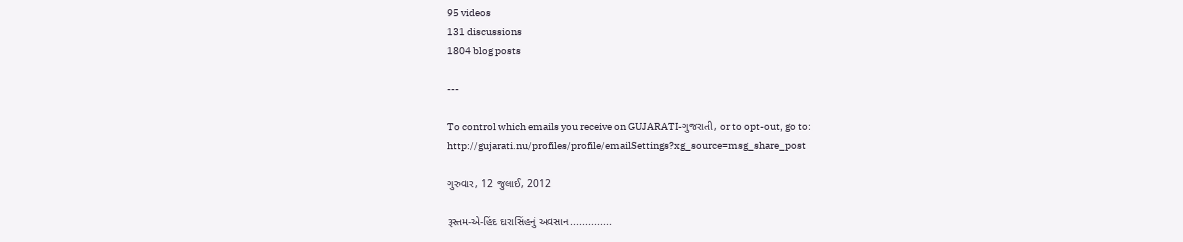95 videos
131 discussions
1804 blog posts

---

To control which emails you receive on GUJARATI-ગુજરાતી, or to opt-out, go to:
http://gujarati.nu/profiles/profile/emailSettings?xg_source=msg_share_post

ગુરુવાર, 12 જુલાઈ, 2012

રૂસ્તમ-એ-હિંદ દારાસિંહનું અવસાન..............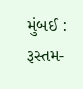મુંબઈ : રૂસ્તમ-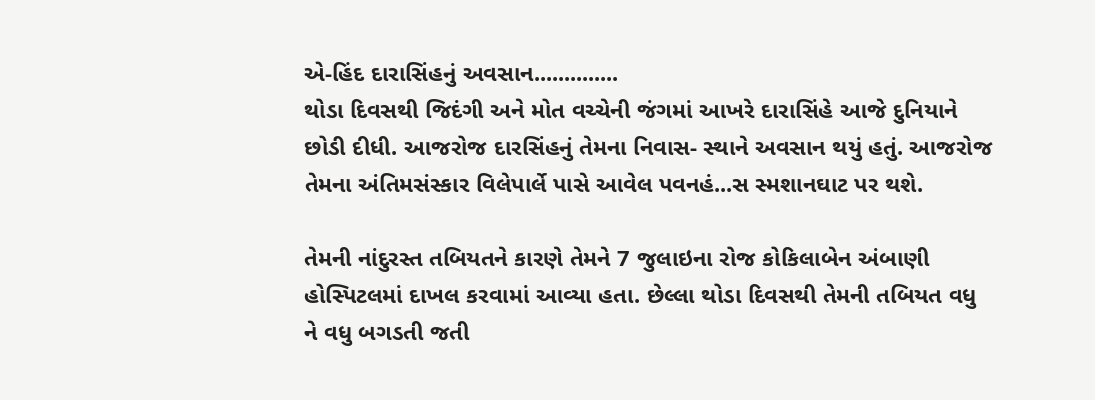એ-હિંદ દારાસિંહનું અવસાન..............
થોડા દિવસથી જિદંગી અને મોત વચ્ચેની જંગમાં આખરે દારાસિંહે આજે દુનિયાને
છોડી દીધી. આજરોજ દારસિંહનું તેમના નિવાસ- સ્થાને અવસાન થયું હતું. આજરોજ
તેમના અંતિમસંસ્કાર વિલેપાર્લે પાસે આવેલ પવનહં...સ સ્મશાનઘાટ પર થશે.

તેમની નાંદુરસ્ત તબિયતને કારણે તેમને 7 જુલાઇના રોજ કોકિલાબેન અંબાણી
હોસ્પિટલમાં દાખલ કરવામાં આવ્યા હતા. છેલ્લા થોડા દિવસથી તેમની તબિયત વધુ
ને વધુ બગડતી જતી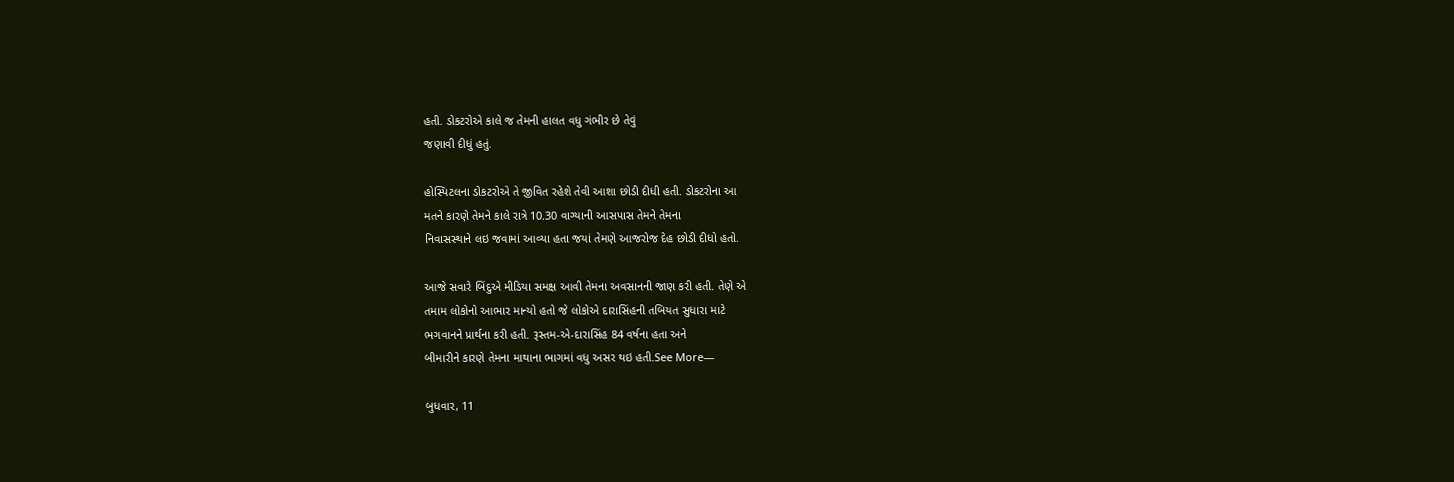હતી. ડોકટરોએ કાલે જ તેમની હાલત વધુ ગંભીર છે તેવું
જણાવી દીધું હતું.

હોસ્પિટલના ડોકટરોએ તે જીવિત રહેશે તેવી આશા છોડી દીધી હતી. ડોકટરોના આ
મતને કારણે તેમને કાલે રાત્રે 10.30 વાગ્યાની આસપાસ તેમને તેમના
નિવાસસ્થાને લઇ જવામાં આવ્યા હતા જયાં તેમણે આજરોજ દેહ છોડી દીધો હતો.

આજે સવારે બિંદુએ મીડિયા સમક્ષ આવી તેમના અવસાનની જાણ કરી હતી. તેણે એ
તમામ લોકોનો આભાર માન્યો હતો જે લોકોએ દારાસિંહની તબિયત સુધારા માટે
ભગવાનને પ્રાર્થના કરી હતી. રૂસ્તમ-એ-દારાસિંહ 84 વર્ષના હતા અને
બીમારીને કારણે તેમના માથાના ભાગમાં વધુ અસર થઇ હતી.See More—

બુધવાર, 11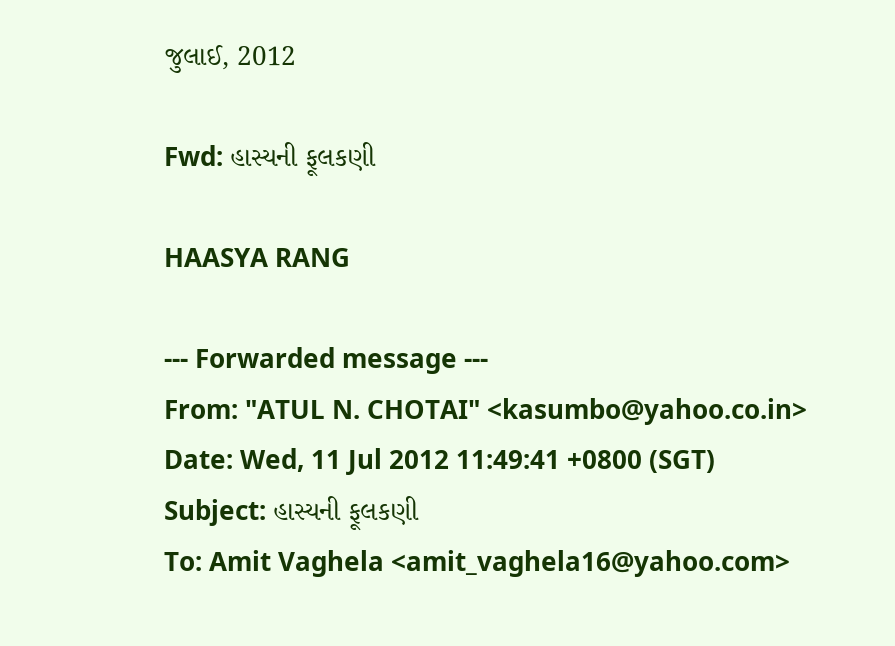જુલાઈ, 2012

Fwd: હાસ્યની ફૂલકણી

HAASYA RANG

--- Forwarded message ---
From: "ATUL N. CHOTAI" <kasumbo@yahoo.co.in>
Date: Wed, 11 Jul 2012 11:49:41 +0800 (SGT)
Subject: હાસ્યની ફૂલકણી
To: Amit Vaghela <amit_vaghela16@yahoo.com>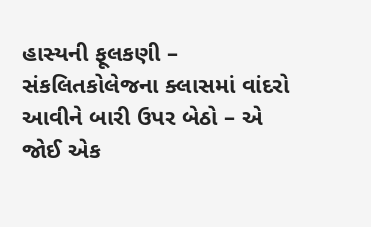હાસ્યની ફૂલકણી – સંકલિતકોલેજના ક્લાસમાં વાંદરો આવીને બારી ઉપર બેઠો – એ
જોઈ એક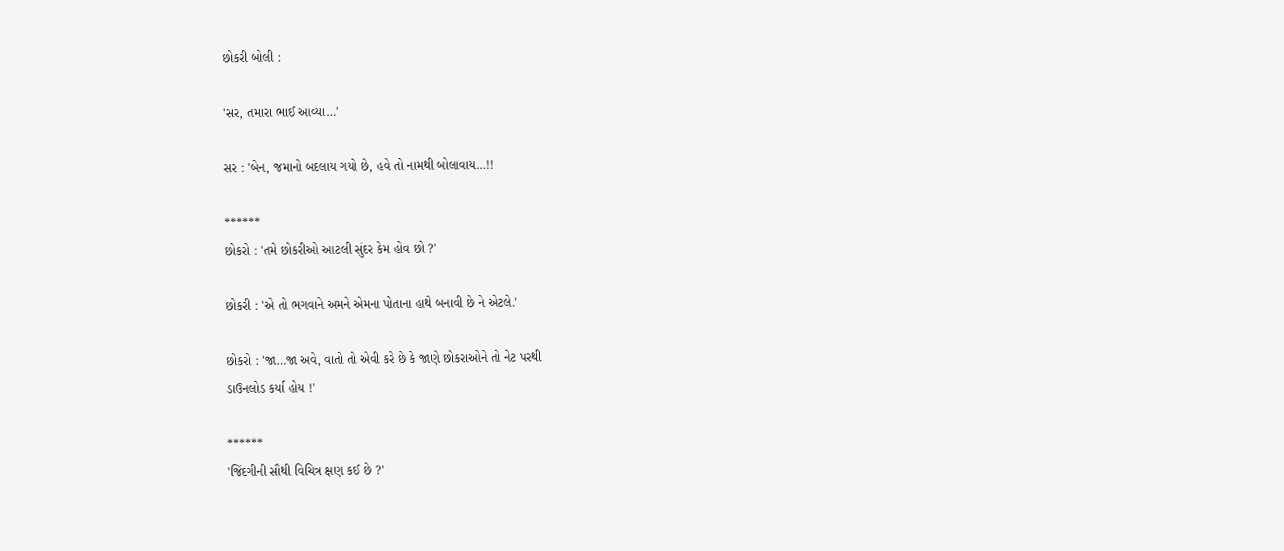છોકરી બોલી :

'સર, તમારા ભાઈ આવ્યા…'

સર : 'બેન, જમાનો બદલાય ગયો છે, હવે તો નામથી બોલાવાય…!!

******
છોકરો : 'તમે છોકરીઓ આટલી સુંદર કેમ હોવ છો ?'

છોકરી : 'એ તો ભગવાને અમને એમના પોતાના હાથે બનાવી છે ને એટલે.'

છોકરો : 'જા…જા અવે, વાતો તો એવી કરે છે કે જાણે છોકરાઓને તો નેટ પરથી
ડાઉનલોડ કર્યા હોય !'

******
'જિંદગીની સૌથી વિચિત્ર ક્ષણ કઈ છે ?'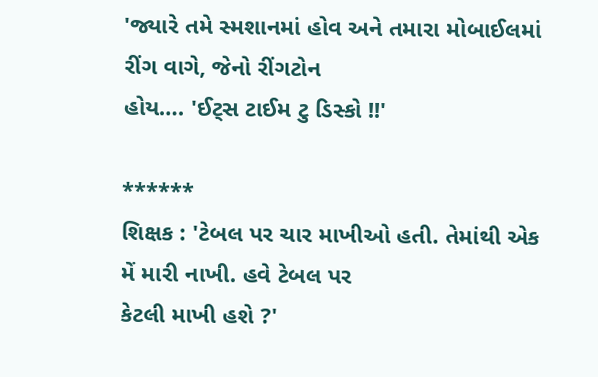'જ્યારે તમે સ્મશાનમાં હોવ અને તમારા મોબાઈલમાં રીંગ વાગે, જેનો રીંગટોન
હોય…. 'ઈટ્સ ટાઈમ ટુ ડિસ્કો !!'

******
શિક્ષક : 'ટેબલ પર ચાર માખીઓ હતી. તેમાંથી એક મેં મારી નાખી. હવે ટેબલ પર
કેટલી માખી હશે ?'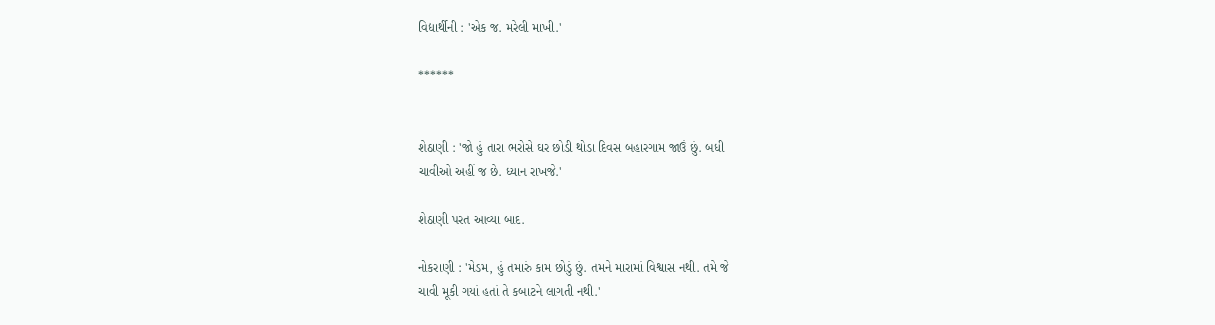વિદ્યાર્થીની : 'એક જ. મરેલી માખી.'

******


શેઠાણી : 'જો હું તારા ભરોસે ઘર છોડી થોડા દિવસ બહારગામ જાઉં છું. બધી
ચાવીઓ અહીં જ છે. ધ્યાન રાખજે.'

શેઠાણી પરત આવ્યા બાદ.

નોકરાણી : 'મેડમ, હું તમારું કામ છોડું છું. તમને મારામાં વિશ્વાસ નથી. તમે જે
ચાવી મૂકી ગયાં હતાં તે કબાટને લાગતી નથી.'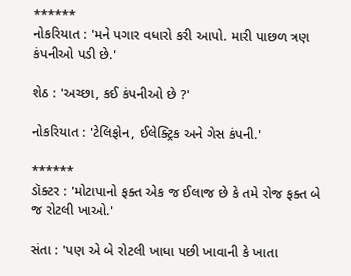******
નોકરિયાત : 'મને પગાર વધારો કરી આપો. મારી પાછળ ત્રણ કંપનીઓ પડી છે.'

શેઠ : 'અચ્છા, કઈ કંપનીઓ છે ?'

નોકરિયાત : 'ટેલિફોન, ઈલેક્ટ્રિક અને ગેસ કંપની.'

******
ડૉક્ટર : 'મોટાપાનો ફક્ત એક જ ઈલાજ છે કે તમે રોજ ફક્ત બે જ રોટલી ખાઓ.'

સંતા : 'પણ એ બે રોટલી ખાધા પછી ખાવાની કે ખાતા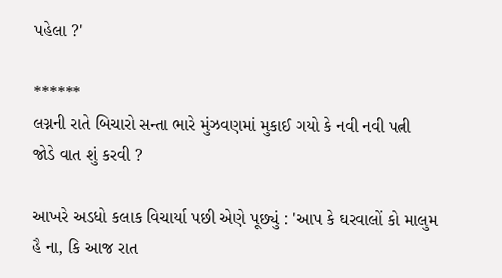પહેલા ?'

******
લગ્નની રાતે બિચારો સન્તા ભારે મુંઝવણમાં મુકાઈ ગયો કે નવી નવી પત્ની
જોડે વાત શું કરવી ?

આખરે અડધો કલાક વિચાર્યા પછી એણે પૂછ્યું : 'આપ કે ઘરવાલોં કો માલુમ
હૈ ના, કિ આજ રાત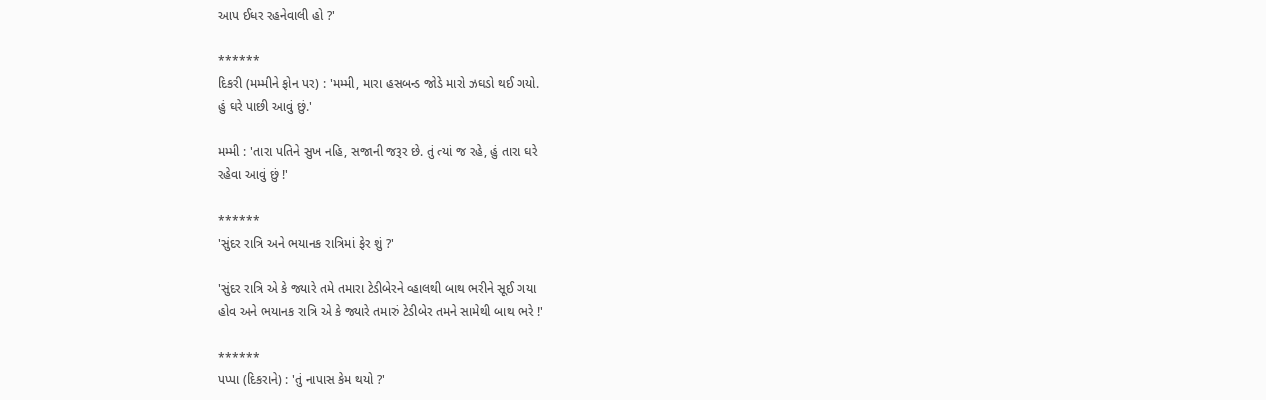આપ ઈધર રહનેવાલી હો ?'

******
દિકરી (મમ્મીને ફોન પર) : 'મમ્મી, મારા હસબન્ડ જોડે મારો ઝઘડો થઈ ગયો.
હું ઘરે પાછી આવું છું.'

મમ્મી : 'તારા પતિને સુખ નહિ, સજાની જરૂર છે. તું ત્યાં જ રહે, હું તારા ઘરે
રહેવા આવું છું !'

******
'સુંદર રાત્રિ અને ભયાનક રાત્રિમાં ફેર શું ?'

'સુંદર રાત્રિ એ કે જ્યારે તમે તમારા ટેડીબેરને વ્હાલથી બાથ ભરીને સૂઈ ગયા
હોવ અને ભયાનક રાત્રિ એ કે જ્યારે તમારું ટેડીબેર તમને સામેથી બાથ ભરે !'

******
પપ્પા (દિકરાને) : 'તું નાપાસ કેમ થયો ?'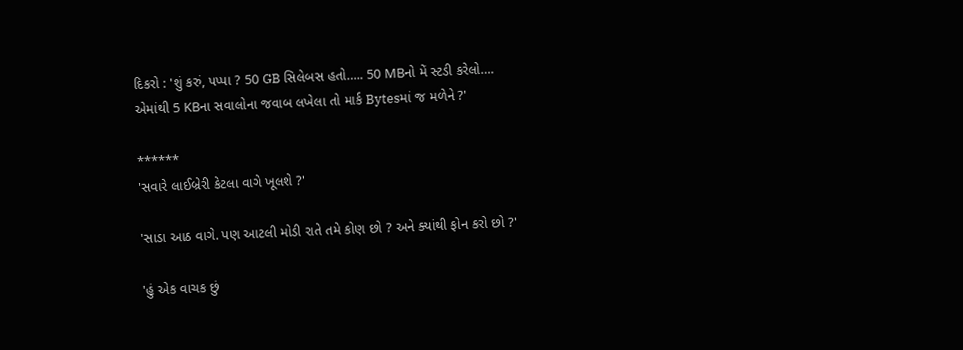દિકરો : 'શું કરું, પપ્પા ? 50 GB સિલેબસ હતો….. 50 MBનો મેં સ્ટડી કરેલો….
એમાંથી 5 KBના સવાલોના જવાબ લખેલા તો માર્ક Bytesમાં જ મળેને ?'

******
'સવારે લાઈબ્રેરી કેટલા વાગે ખૂલશે ?'

'સાડા આઠ વાગે. પણ આટલી મોડી રાતે તમે કોણ છો ? અને ક્યાંથી ફોન કરો છો ?'

'હું એક વાચક છું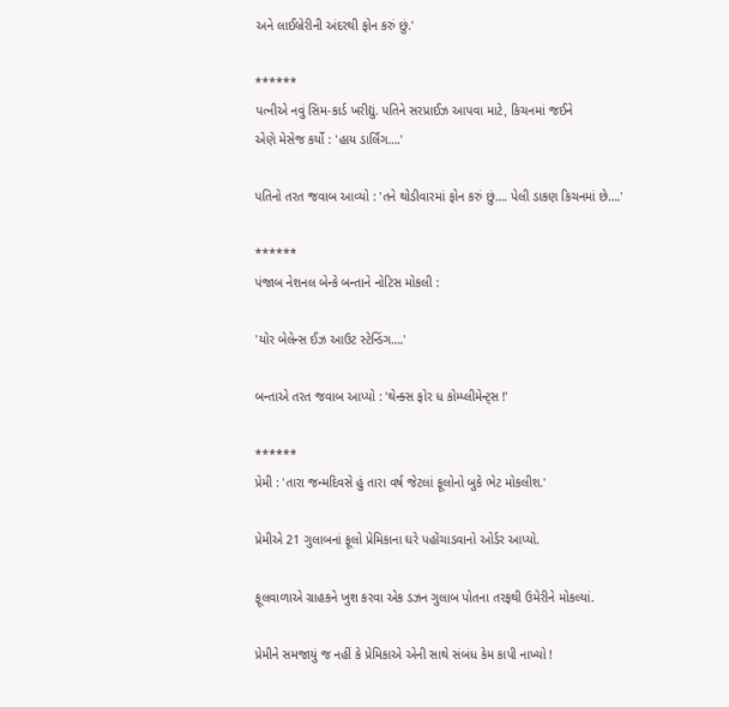અને લાઈબ્રેરીની અંદરથી ફોન કરું છું.'

******
પત્નીએ નવું સિમ-કાર્ડ ખરીદ્યું. પતિને સરપ્રાઈઝ આપવા માટે, કિચનમાં જઈને
એણે મેસેજ કર્યો : 'હાય ડાર્લિંગ….'

પતિનો તરત જવાબ આવ્યો : 'તને થોડીવારમાં ફોન કરું છું…. પેલી ડાકણ કિચનમાં છે….'

******
પંજાબ નેશનલ બેન્કે બન્તાને નોટિસ મોકલી :

'યોર બેલેન્સ ઈઝ આઉટ સ્ટેન્ડિંગ….'

બન્તાએ તરત જવાબ આપ્યો : 'થેન્ક્સ ફોર ધ કોમ્પ્લીમેન્ટ્સ !'

******
પ્રેમી : 'તારા જન્મદિવસે હું તારા વર્ષ જેટલાં ફૂલોનો બુકે ભેટ મોકલીશ.'

પ્રેમીએ 21 ગુલાબનાં ફૂલો પ્રેમિકાના ઘરે પહોંચાડવાનો ઓર્ડર આપ્યો.

ફૂલવાળાએ ગ્રાહકને ખુશ કરવા એક ડઝન ગુલાબ પોતના તરફથી ઉમેરીને મોકલ્યાં.

પ્રેમીને સમજાયું જ નહીં કે પ્રેમિકાએ એની સાથે સંબંધ કેમ કાપી નાખ્યો !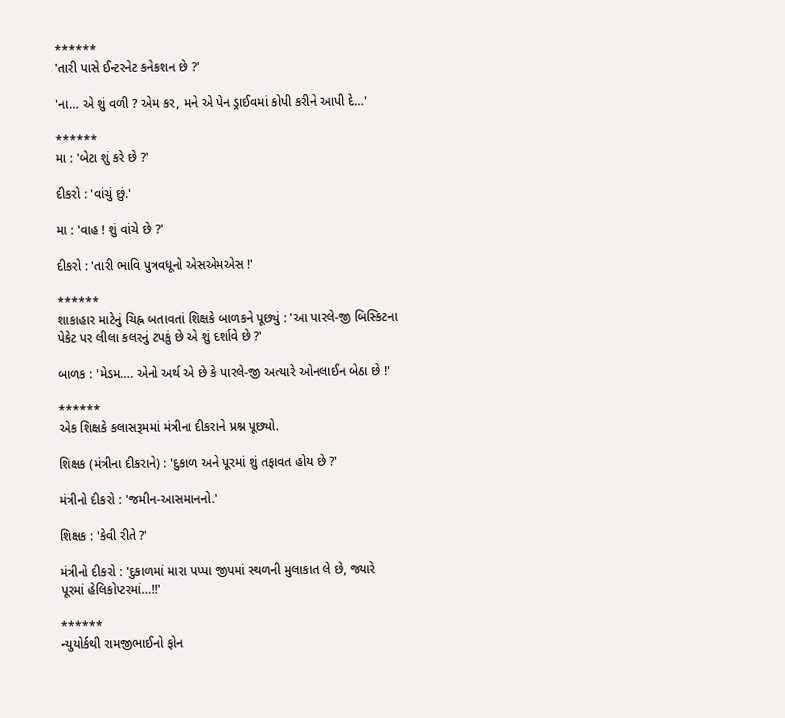******
'તારી પાસે ઈન્ટરનેટ કનેકશન છે ?'

'ના… એ શું વળી ? એમ કર, મને એ પેન ડ્રાઈવમાં કોપી કરીને આપી દે…'

******
મા : 'બેટા શું કરે છે ?'

દીકરો : 'વાંચું છું.'

મા : 'વાહ ! શું વાંચે છે ?'

દીકરો : 'તારી ભાવિ પુત્રવધૂનો એસએમએસ !'

******
શાકાહાર માટેનું ચિહ્ન બતાવતાં શિક્ષકે બાળકને પૂછ્યું : 'આ પારલે-જી બિસ્કિટના
પેકેટ પર લીલા કલરનું ટપકું છે એ શું દર્શાવે છે ?'

બાળક : 'મેડમ…. એનો અર્થ એ છે કે પારલે-જી અત્યારે ઓનલાઈન બેઠા છે !'

******
એક શિક્ષકે કલાસરૂમમાં મંત્રીના દીકરાને પ્રશ્ન પૂછ્યો.

શિક્ષક (મંત્રીના દીકરાને) : 'દુકાળ અને પૂરમાં શું તફાવત હોય છે ?'

મંત્રીનો દીકરો : 'જમીન-આસમાનનો.'

શિક્ષક : 'કેવી રીતે ?'

મંત્રીનો દીકરો : 'દુકાળમાં મારા પપ્પા જીપમાં સ્થળની મુલાકાત લે છે, જ્યારે
પૂરમાં હેલિકોપ્ટરમાં…!!'

******
ન્યુયોર્કથી રામજીભાઈનો ફોન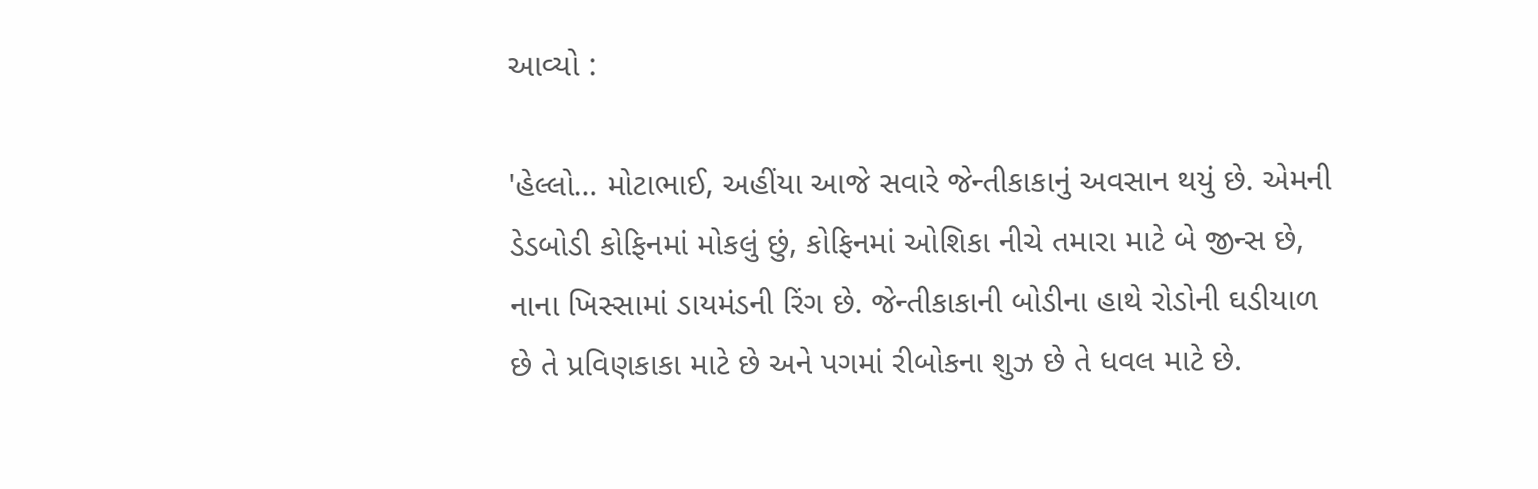આવ્યો :

'હેલ્લો… મોટાભાઈ, અહીંયા આજે સવારે જેન્તીકાકાનું અવસાન થયું છે. એમની
ડેડબોડી કોફિનમાં મોકલું છું, કોફિનમાં ઓશિકા નીચે તમારા માટે બે જીન્સ છે,
નાના ખિસ્સામાં ડાયમંડની રિંગ છે. જેન્તીકાકાની બોડીના હાથે રોડોની ઘડીયાળ
છે તે પ્રવિણકાકા માટે છે અને પગમાં રીબોકના શુઝ છે તે ધવલ માટે છે.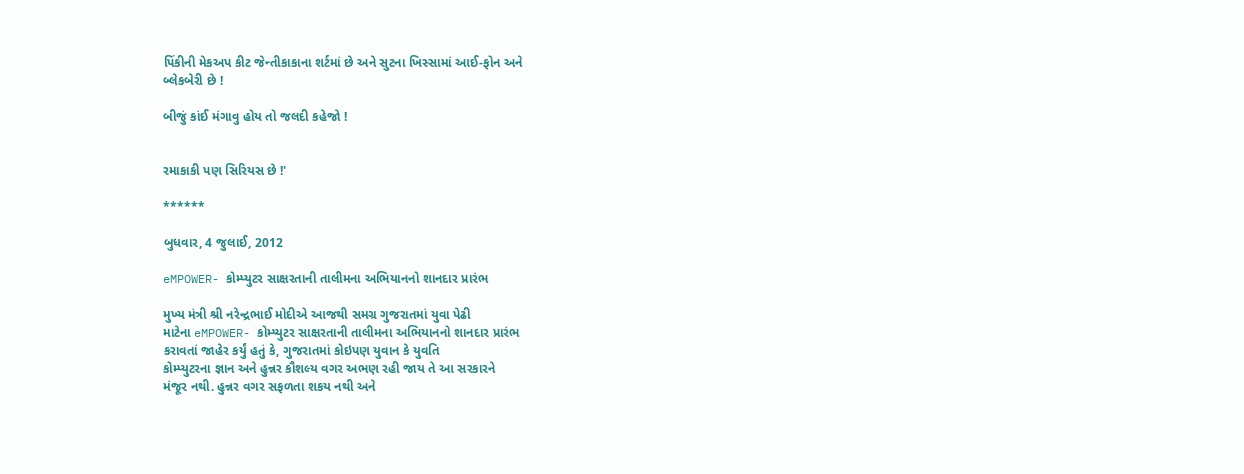પિંકીની મેકઅપ કીટ જેન્તીકાકાના શર્ટમાં છે અને સુટના ખિસ્સામાં આઈ-ફોન અને
બ્લેકબેરી છે !

બીજું કાંઈ મંગાવુ હોય તો જલદી કહેજો !


રમાકાકી પણ સિરિયસ છે !'

******

બુધવાર, 4 જુલાઈ, 2012

eMPOWER- કોમ્પ્યુટર સાક્ષરતાની તાલીમના અભિયાનનો શાનદાર પ્રારંભ

મુખ્ય મંત્રી શ્રી નરેન્દ્રભાઈ મોદીએ આજથી સમગ્ર ગુજરાતમાં યુવા પેઢી
માટેના eMPOWER- કોમ્પ્યુટર સાક્ષરતાની તાલીમના અભિયાનનો શાનદાર પ્રારંભ
કરાવતાં જાહેર કર્યું હતું કે, ગુજરાતમાં કોઇપણ યુવાન કે યુવતિ
કોમ્પ્યુટરના જ્ઞાન અને હુન્નર કૌશલ્ય વગર અભણ રહી જાય તે આ સરકારને
મંજૂર નથી. હુન્નર વગર સફળતા શકય નથી અને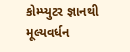કોમ્પ્યુટર જ્ઞાનથી મૂલ્યવર્ધન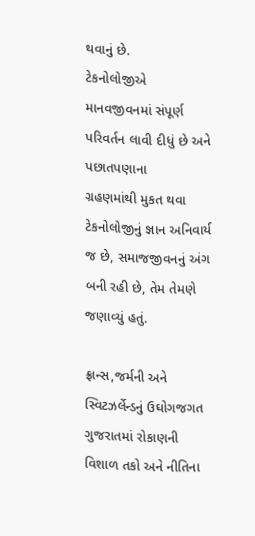થવાનું છે.
ટેકનોલોજીએ માનવજીવનમાં સંપૂર્ણ પરિવર્તન લાવી દીધું છે અને પછાતપણાના
ગ્રહણમાંથી મુકત થવા ટેકનોલોજીનું જ્ઞાન અનિવાર્ય જ છે, સમાજજીવનનું અંગ
બની રહી છે, તેમ તેમણે જણાવ્યું હતું.

ફ્રાન્સ,જર્મની અને સ્વિટઝર્લેન્ડનું ઉઘોગજગત ગુજરાતમાં રોકાણની વિશાળ તકો અને નીતિના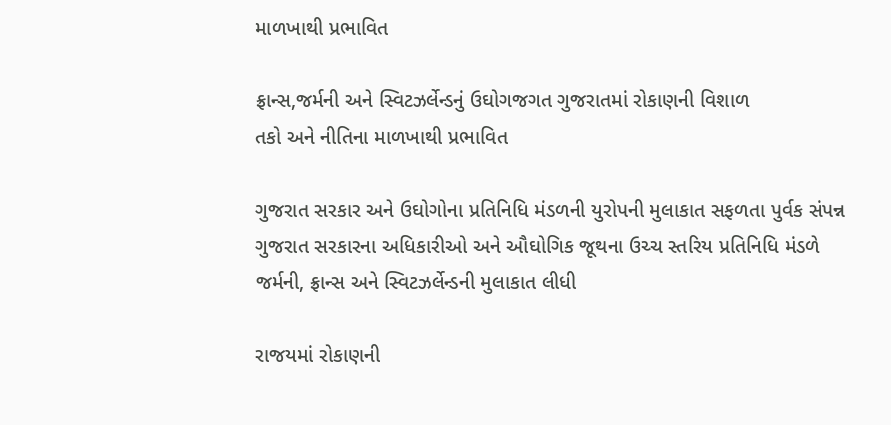માળખાથી પ્રભાવિત

ફ્રાન્સ,જર્મની અને સ્વિટઝર્લેન્ડનું ઉઘોગજગત ગુજરાતમાં રોકાણની વિશાળ
તકો અને નીતિના માળખાથી પ્રભાવિત

ગુજરાત સરકાર અને ઉઘોગોના પ્રતિનિધિ મંડળની યુરોપની મુલાકાત સફળતા પુર્વક સંપન્ન
ગુજરાત સરકારના અધિકારીઓ અને ઔઘોગિક જૂથના ઉચ્ચ સ્તરિય પ્રતિનિધિ મંડળે
જર્મની, ફ્રાન્સ અને સ્વિટઝર્લેન્ડની મુલાકાત લીધી

રાજયમાં રોકાણની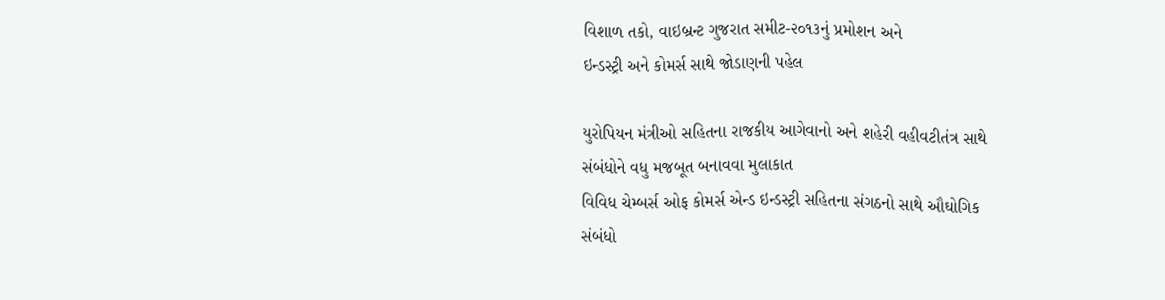વિશાળ તકો, વાઇબ્રન્ટ ગુજરાત સમીટ-૨૦૧૩નું પ્રમોશન અને
ઇન્ડસ્ટ્રી અને કોમર્સ સાથે જોડાણની પહેલ

યુરોપિયન મંત્રીઓ સહિતના રાજકીય આગેવાનો અને શહેરી વહીવટીતંત્ર સાથે
સંબંધોને વધુ મજબૂત બનાવવા મુલાકાત
વિવિધ ચેમ્બર્સ ઓફ કોમર્સ એન્ડ ઇન્ડસ્ટ્રી સહિતના સંગઠનો સાથે ઔઘોગિક
સંબંધો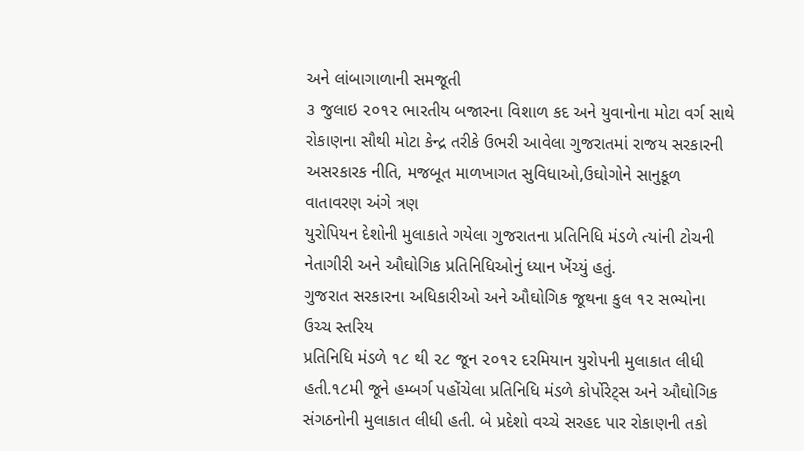અને લાંબાગાળાની સમજૂતી
૩ જુલાઇ ૨૦૧૨ ભારતીય બજારના વિશાળ કદ અને યુવાનોના મોટા વર્ગ સાથે
રોકાણના સૌથી મોટા કેન્દ્ર તરીકે ઉભરી આવેલા ગુજરાતમાં રાજય સરકારની
અસરકારક નીતિ, મજબૂત માળખાગત સુવિધાઓ,ઉઘોગોને સાનુકૂળ વાતાવરણ અંગે ત્રણ
યુરોપિયન દેશોની મુલાકાતે ગયેલા ગુજરાતના પ્રતિનિધિ મંડળે ત્યાંની ટોચની
નેતાગીરી અને ઔઘોગિક પ્રતિનિધિઓનું ધ્યાન ખેંચ્યું હતું.
ગુજરાત સરકારના અધિકારીઓ અને ઔઘોગિક જૂથના કુલ ૧૨ સભ્યોના ઉચ્ચ સ્તરિય
પ્રતિનિધિ મંડળે ૧૮ થી ૨૮ જૂન ૨૦૧૨ દરમિયાન યુરોપની મુલાકાત લીધી
હતી.૧૮મી જૂને હમ્બર્ગ પહોંચેલા પ્રતિનિધિ મંડળે કોર્પોરેટ્સ અને ઔઘોગિક
સંગઠનોની મુલાકાત લીધી હતી. બે પ્રદેશો વચ્ચે સરહદ પાર રોકાણની તકો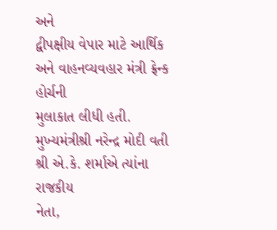અને
દ્વીપક્ષીય વેપાર માટે આર્થિક અને વાહનવ્યવહાર મંત્રી ફ્રેન્ક હોર્ચની
મુલાકાત લીધી હતી.
મુખ્યમંત્રીશ્રી નરેન્દ્ર મોદી વતી શ્રી એ.કે. શર્માએ ત્યાંના રાજકીય
નેતા,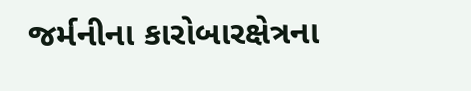જર્મનીના કારોબારક્ષેત્રના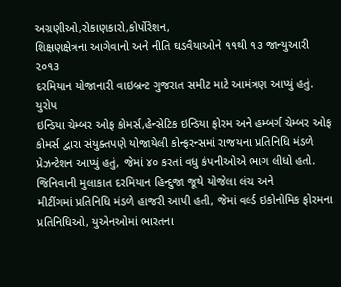અગ્રણીઓ,રોકાણકારો,કોર્પોરેશન,
શિક્ષણક્ષેત્રના આગેવાનો અને નીતિ ઘડવૈયાઓને ૧૧થી ૧૩ જાન્યુઆરી ૨૦૧૩
દરમિયાન યોજાનારી વાઇબ્રન્ટ ગુજરાત સમીટ માટે આમંત્રણ આપ્યું હતું. યુરોપ
ઇન્ડિયા ચેમ્બર ઓફ કોમર્સ,હેન્સેટિક ઇન્ડિયા ફોરમ અને હમ્બર્ગ ચેમ્બર ઓફ
કોમર્સ દ્વારા સંયુક્તપણે યોજાયેલી કોન્ફરન્સમાં રાજયના પ્રતિનિધિ મંડળે
પ્રેઝન્ટેશન આપ્યું હતું, જેમાં ૪૦ કરતાં વધુ કંપનીઓએ ભાગ લીધો હતો.
જિનિવાની મુલાકાત દરમિયાન હિન્દુજા જૂથે યોજેલા લંચ અને
મીટીંગમાં પ્રતિનિધિ મંડળે હાજરી આપી હતી, જેમાં વર્લ્ડ ઇકોનોમિક ફોરમના
પ્રતિનિધિઓ, યુએનઓમાં ભારતના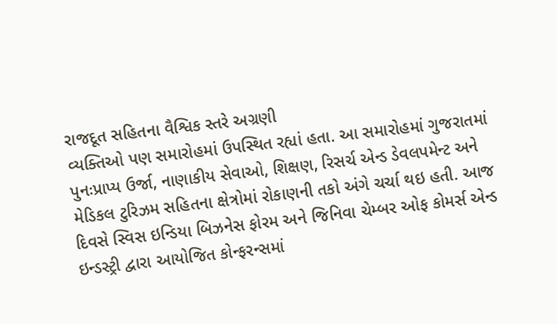રાજદૂત સહિતના વૈશ્વિક સ્તરે અગ્રણી
વ્યક્તિઓ પણ સમારોહમાં ઉપસ્થિત રહ્યાં હતા. આ સમારોહમાં ગુજરાતમાં
પુનઃપ્રાપ્ય ઉર્જા, નાણાકીય સેવાઓ, શિક્ષણ, રિસર્ચ એન્ડ ડેવલપમેન્ટ અને
મેડિકલ ટુરિઝમ સહિતના ક્ષેત્રોમાં રોકાણની તકો અંગે ચર્ચા થઇ હતી. આજ
દિવસે સ્વિસ ઇન્ડિયા બિઝનેસ ફોરમ અને જિનિવા ચેમ્બર ઓફ કોમર્સ એન્ડ
ઇન્ડસ્ટ્રી દ્વારા આયોજિત કોન્ફરન્સમાં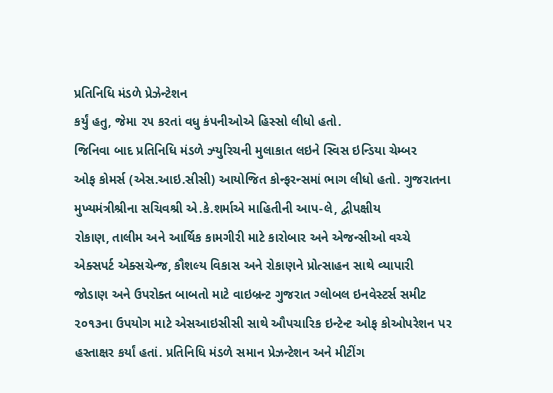પ્રતિનિધિ મંડળે પ્રેઝેન્ટેશન
કર્યું હતુ, જેમા ૨૫ કરતાં વધુ કંપનીઓએ હિસ્સો લીધો હતો.
જિનિવા બાદ પ્રતિનિધિ મંડળે ઝ્યુરિચની મુલાકાત લઇને સ્વિસ ઇન્ડિયા ચેમ્બર
ઓફ કોમર્સ (એસ.આઇ.સીસી) આયોજિત કોન્ફરન્સમાં ભાગ લીધો હતો. ગુજરાતના
મુખ્યમંત્રીશ્રીના સચિવશ્રી એ.કે.શર્માએ માહિતીની આપ-લે, દ્વીપક્ષીય
રોકાણ, તાલીમ અને આર્થિક કામગીરી માટે કારોબાર અને એજન્સીઓ વચ્ચે
એક્સપર્ટ એક્સચેન્જ, કૌશલ્ય વિકાસ અને રોકાણને પ્રોત્સાહન સાથે વ્યાપારી
જોડાણ અને ઉપરોક્ત બાબતો માટે વાઇબ્રન્ટ ગુજરાત ગ્લોબલ ઇનવેસ્ટર્સ સમીટ
૨૦૧૩ના ઉપયોગ માટે એસઆઇસીસી સાથે ઔપચારિક ઇન્ટેન્ટ ઓફ કોઓપરેશન પર
હસ્તાક્ષર કર્યાં હતાં. પ્રતિનિધિ મંડળે સમાન પ્રેઝન્ટેશન અને મીટીંગ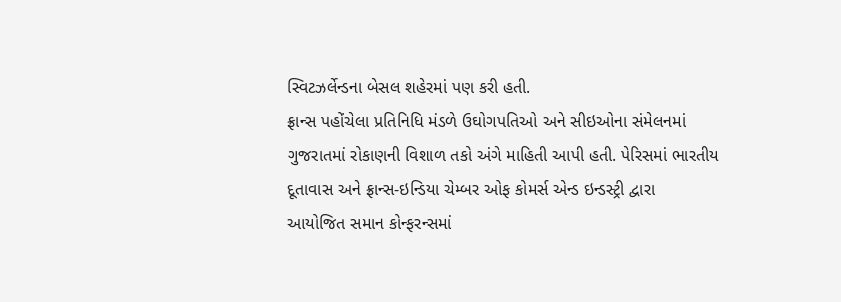સ્વિટઝર્લેન્ડના બેસલ શહેરમાં પણ કરી હતી.
ફ્રાન્સ પહોંચેલા પ્રતિનિધિ મંડળે ઉઘોગપતિઓ અને સીઇઓના સંમેલનમાં
ગુજરાતમાં રોકાણની વિશાળ તકો અંગે માહિતી આપી હતી. પેરિસમાં ભારતીય
દૂતાવાસ અને ફ્રાન્સ-ઇન્ડિયા ચેમ્બર ઓફ કોમર્સ એન્ડ ઇન્ડસ્ટ્રી દ્વારા
આયોજિત સમાન કોન્ફરન્સમાં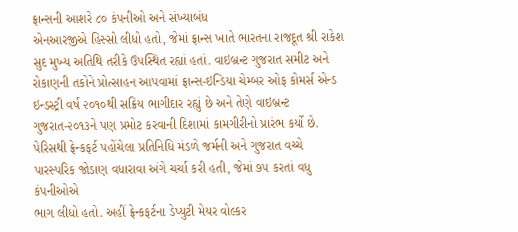ફ્રાન્સની આશરે ૮૦ કંપનીઓ અને સંખ્યાબંધ
એનઆરજીએ હિસ્સો લીધો હતો, જેમાં ફ્રાન્સ ખાતે ભારતના રાજદૂત શ્રી રાકેશ
સુદ મુખ્ય અતિથિ તરીકે ઉપસ્થિત રહ્યાં હતાં. વાઇબ્રન્ટ ગુજરાત સમીટ અને
રોકાણની તકોને પ્રોત્સાહન આપવામાં ફ્રાન્સ-ઇન્ડિયા ચેમ્બર ઓફ કોમર્સ એન્ડ
ઇન્ડસ્ટ્રી વર્ષ ૨૦૧૦થી સક્રિય ભાગીદાર રહ્યું છે અને તેણે વાઇબ્રન્ટ
ગુજરાત-૨૦૧૩ને પણ પ્રમોટ કરવાની દિશામાં કામગીરીનો પ્રારંભ કર્યો છે.
પેરિસથી ફ્રેન્કફર્ટ પહોંચેલા પ્રતિનિધિ મંડળે જર્મની અને ગુજરાત વચ્ચે
પારસ્પરિક જોડાણ વધારાવા અંગે ચર્ચા કરી હતી, જેમાં ૭૫ કરતાં વધુ કંપનીઓએ
ભાગ લીધો હતો. અહીં ફ્રેન્કફર્ટના ડેપ્યુટી મેયર વોલ્કર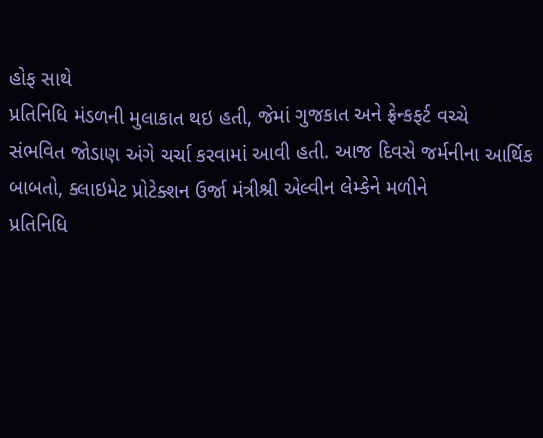હોફ સાથે
પ્રતિનિધિ મંડળની મુલાકાત થઇ હતી, જેમાં ગુજકાત અને ફ્રેન્કફર્ટ વચ્ચે
સંભવિત જોડાણ અંગે ચર્ચા કરવામાં આવી હતી. આજ દિવસે જર્મનીના આર્થિક
બાબતો, ક્લાઇમેટ પ્રોટેક્શન ઉર્જા મંત્રીશ્રી એલ્વીન લેમ્કેને મળીને
પ્રતિનિધિ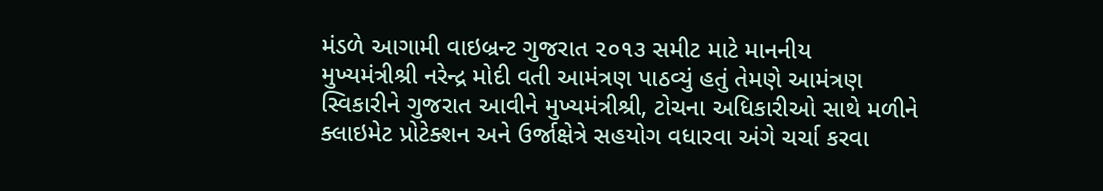મંડળે આગામી વાઇબ્રન્ટ ગુજરાત ૨૦૧૩ સમીટ માટે માનનીય
મુખ્યમંત્રીશ્રી નરેન્દ્ર મોદી વતી આમંત્રણ પાઠવ્યું હતું તેમણે આમંત્રણ
સ્વિકારીને ગુજરાત આવીને મુખ્યમંત્રીશ્રી, ટોચના અધિકારીઓ સાથે મળીને
ક્લાઇમેટ પ્રોટેક્શન અને ઉર્જાક્ષેત્રે સહયોગ વધારવા અંગે ચર્ચા કરવા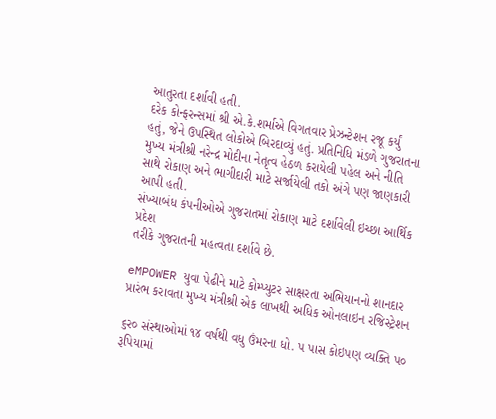આતુરતા દર્શાવી હતી.
દરેક કોન્ફરન્સમાં શ્રી એ.કે.શર્માએ વિગતવાર પ્રેઝન્ટેશન રજૂ કર્યું
હતું, જેને ઉપસ્થિત લોકોએ બિરદાવ્યું હતું. પ્રતિનિધિ મંડળે ગુજરાતના
મુખ્ય મંત્રીશ્રી નરેન્દ્ર મોદીના નેતૃત્વ હેઠળ કરાયેલી પહેલ અને નીતિ
સાથે રોકાણ અને ભાગીદારી માટે સર્જાયેલી તકો અંગે પણ જાણકારી આપી હતી.
સંખ્યાબંધ કંપનીઓએ ગુજરાતમાં રોકાણ માટે દર્શાવેલી ઇચ્છા આર્થિક પ્રદેશ
તરીકે ગુજરાતની મહત્વતા દર્શાવે છે.

eMPOWER યુવા પેઢીને માટે કોમ્પ્યુટર સાક્ષરતા અભિયાનનો શાનદાર પ્રારંભ કરાવતા મુખ્ય મંત્રીશ્રી એક લાખથી અધિક ઓનલાઇન રજિસ્ટ્રેશન

૬ર૦ સંસ્થાઓમાં ૧૪ વર્ષથી વધુ ઉંમરના ધો. પ પાસ કોઇપણ વ્યક્તિ પ૦
રૂપિયામાં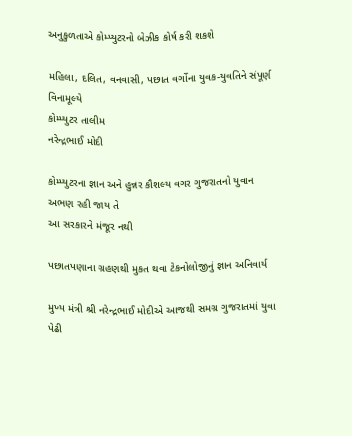અનુકુળતાએ કોમ્પ્યુટરનો બેઝીક કોર્ષ કરી શકશે

મહિલા, દલિત, વનવાસી, પછાત વર્ગોના યુવક-યુવતિને સંપૂર્ણ વિનામૂલ્યે
કોમ્પ્યુટર તાલીમ
નરેન્દ્રભાઈ મોદી

કોમ્પ્યુટરના જ્ઞાન અને હુન્નર કૌશલ્ય વગર ગુજરાતનો યુવાન અભણ રહી જાય તે
આ સરકારને મંજૂર નથી

પછાતપણાના ગ્રહણથી મુકત થવા ટેકનોલોજીનું જ્ઞાન અનિવાર્ય

મુખ્ય મંત્રી શ્રી નરેન્દ્રભાઈ મોદીએ આજથી સમગ્ર ગુજરાતમાં યુવા પેઢી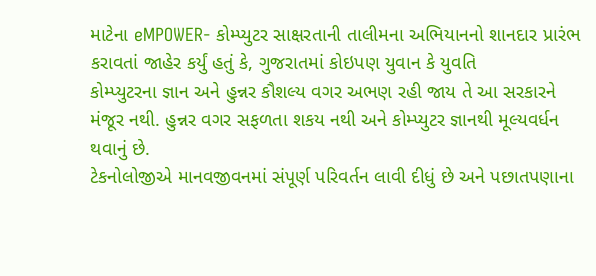માટેના eMPOWER- કોમ્પ્યુટર સાક્ષરતાની તાલીમના અભિયાનનો શાનદાર પ્રારંભ
કરાવતાં જાહેર કર્યું હતું કે, ગુજરાતમાં કોઇપણ યુવાન કે યુવતિ
કોમ્પ્યુટરના જ્ઞાન અને હુન્નર કૌશલ્ય વગર અભણ રહી જાય તે આ સરકારને
મંજૂર નથી. હુન્નર વગર સફળતા શકય નથી અને કોમ્પ્યુટર જ્ઞાનથી મૂલ્યવર્ધન
થવાનું છે.
ટેકનોલોજીએ માનવજીવનમાં સંપૂર્ણ પરિવર્તન લાવી દીધું છે અને પછાતપણાના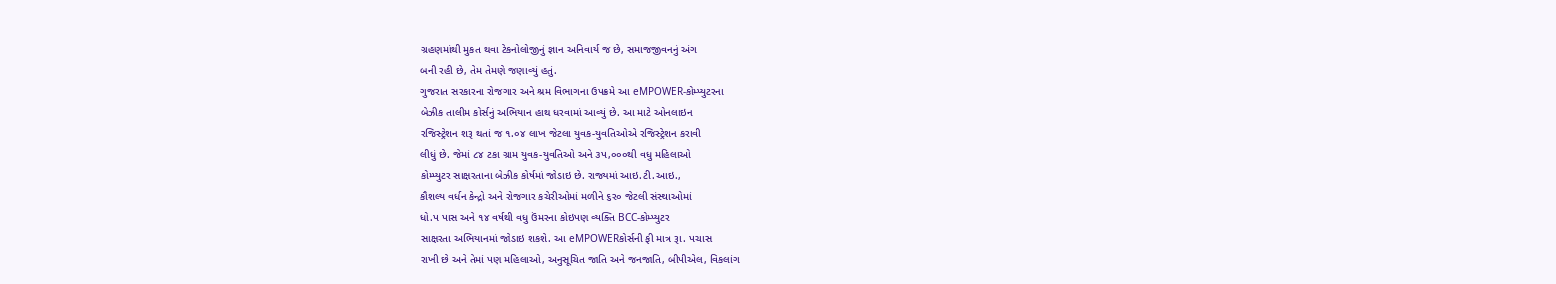ગ્રહણમાંથી મુકત થવા ટેકનોલોજીનું જ્ઞાન અનિવાર્ય જ છે, સમાજજીવનનું અંગ
બની રહી છે, તેમ તેમણે જણાવ્યું હતું.
ગુજરાત સરકારના રોજગાર અને શ્રમ વિભાગના ઉપક્રમે આ eMPOWER-કોમ્પ્યુટરના
બેઝીક તાલીમ કોર્સનું અભિયાન હાથ ધરવામાં આવ્યું છે. આ માટે ઓનલાઇન
રજિસ્ટ્રેશન શરૂ થતાં જ ૧.૦૪ લાખ જેટલા યુવક-યુવતિઓએ રજિસ્ટ્રેશન કરાવી
લીધું છે. જેમાં ૮૪ ટકા ગ્રામ યુવક-યુવતિઓ અને ૩પ,૦૦૦થી વધુ મહિલાઓ
કોમ્પ્યુટર સાક્ષરતાના બેઝીક કોર્ષમાં જોડાઇ છે. રાજ્યમાં આઇ.ટી.આઇ.,
કૌશલ્ય વર્ધન કેન્દ્રો અને રોજગાર કચેરીઓમાં મળીને ૬ર૦ જેટલી સંસ્થાઓમાં
ધો.પ પાસ અને ૧૪ વર્ષથી વધુ ઉંમરના કોઇપણ વ્યક્તિ BCC-કોમ્પ્યુટર
સાક્ષરતા અભિયાનમાં જોડાઇ શકશે. આ eMPOWERકોર્સની ફી માત્ર રૂા. પચાસ
રાખી છે અને તેમાં પણ મહિલાઓ, અનુસૂચિત જાતિ અને જનજાતિ, બીપીએલ, વિકલાંગ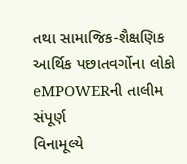તથા સામાજિક-શૈક્ષણિક આર્થિક પછાતવર્ગોના લોકો eMPOWERની તાલીમ સંપૂર્ણ
વિનામૂલ્યે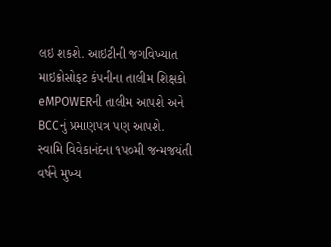લઇ શકશે. આઇટીની જગવિખ્યાત માઇક્રોસોફટ કંપનીના તાલીમ શિક્ષકો
eMPOWERની તાલીમ આપશે અને BCCનું પ્રમાણપત્ર પણ આપશે.
સ્વામિ વિવેકાનંદના ૧પ૦મી જન્મજયંતી વર્ષને મુખ્ય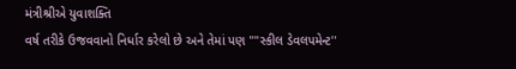મંત્રીશ્રીએ યુવાશક્તિ
વર્ષ તરીકે ઉજવવાનો નિર્ધાર કરેલો છે અને તેમાં પણ ""સ્કીલ ડેવલપમેન્ટ''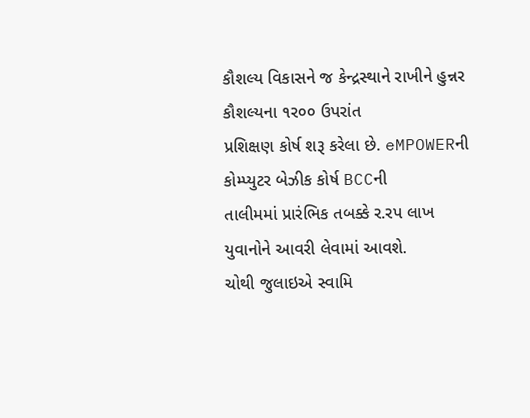કૌશલ્ય વિકાસને જ કેન્દ્રસ્થાને રાખીને હુન્નર કૌશલ્યના ૧ર૦૦ ઉપરાંત
પ્રશિક્ષણ કોર્ષ શરૂ કરેલા છે. eMPOWERની કોમ્પ્યુટર બેઝીક કોર્ષ BCCની
તાલીમમાં પ્રારંભિક તબક્કે ર.રપ લાખ યુવાનોને આવરી લેવામાં આવશે.
ચોથી જુલાઇએ સ્વામિ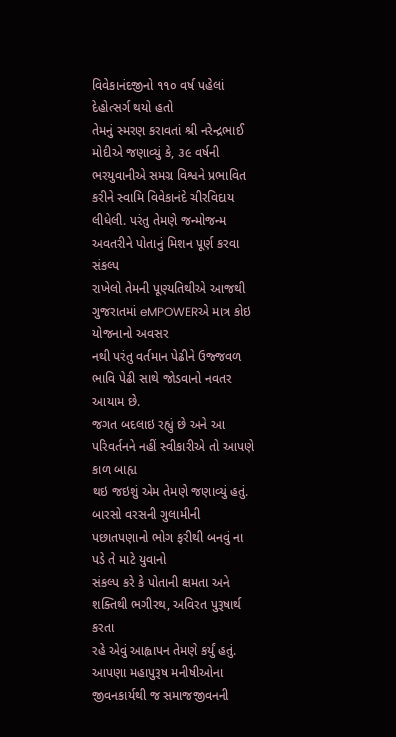વિવેકાનંદજીનો ૧૧૦ વર્ષ પહેલાં દેહોત્સર્ગ થયો હતો
તેમનું સ્મરણ કરાવતાં શ્રી નરેન્દ્રભાઈ મોદીએ જણાવ્યું કે, ૩૯ વર્ષની
ભરયુવાનીએ સમગ્ર વિશ્વને પ્રભાવિત કરીને સ્વામિ વિવેકાનંદે ચીરવિદાય
લીધેલી. પરંતુ તેમણે જન્મોજન્મ અવતરીને પોતાનું મિશન પૂર્ણ કરવા સંકલ્પ
રાખેલો તેમની પૂણ્યતિથીએ આજથી ગુજરાતમાં eMPOWERએ માત્ર કોઇ યોજનાનો અવસર
નથી પરંતુ વર્તમાન પેઢીને ઉજ્જવળ ભાવિ પેઢી સાથે જોડવાનો નવતર આયામ છે.
જગત બદલાઇ રહ્યું છે અને આ પરિવર્તનને નહીં સ્વીકારીએ તો આપણે કાળ બાહ્ય
થઇ જઇશું એમ તેમણે જણાવ્યું હતું.
બારસો વરસની ગુલામીની પછાતપણાનો ભોગ ફરીથી બનવું ના પડે તે માટે યુવાનો
સંકલ્પ કરે કે પોતાની ક્ષમતા અને શક્તિથી ભગીરથ, અવિરત પુરૂષાર્થ કરતા
રહે એવું આહ્વાપન તેમણે કર્યું હતું.
આપણા મહાપુરૂષ મનીષીઓના જીવનકાર્યથી જ સમાજજીવનની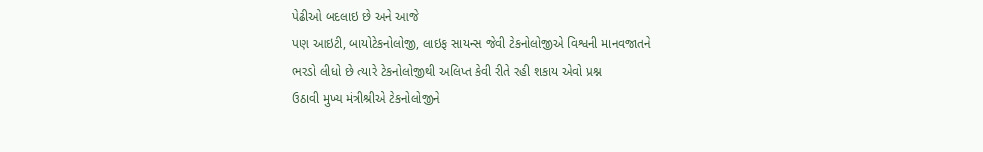પેઢીઓ બદલાઇ છે અને આજે
પણ આઇટી, બાયોટેકનોલોજી, લાઇફ સાયન્સ જેવી ટેકનોલોજીએ વિશ્વની માનવજાતને
ભરડો લીધો છે ત્યારે ટેકનોલોજીથી અલિપ્ત કેવી રીતે રહી શકાય એવો પ્રશ્ન
ઉઠાવી મુખ્ય મંત્રીશ્રીએ ટેકનોલોજીને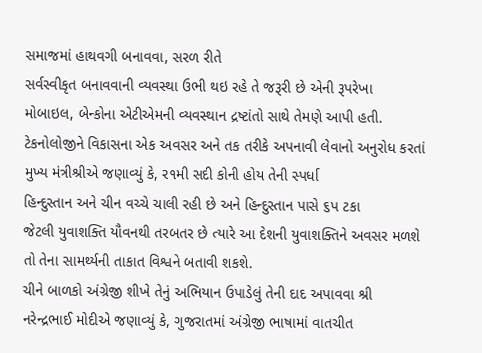સમાજમાં હાથવગી બનાવવા, સરળ રીતે
સર્વસ્વીકૃત બનાવવાની વ્યવસ્થા ઉભી થઇ રહે તે જરૂરી છે એની રૂપરેખા
મોબાઇલ, બેન્કોના એટીએમની વ્યવસ્થાન દ્રષ્ટાંતો સાથે તેમણે આપી હતી.
ટેકનોલોજીને વિકાસના એક અવસર અને તક તરીકે અપનાવી લેવાનો અનુરોધ કરતાં
મુખ્ય મંત્રીશ્રીએ જણાવ્યું કે, ર૧મી સદી કોની હોય તેની સ્પર્ધા
હિન્દુસ્તાન અને ચીન વચ્ચે ચાલી રહી છે અને હિન્દુસ્તાન પાસે ૬પ ટકા
જેટલી યુવાશક્તિ યૌવનથી તરબતર છે ત્યારે આ દેશની યુવાશક્તિને અવસર મળશે
તો તેના સામર્થ્યની તાકાત વિશ્વને બતાવી શકશે.
ચીને બાળકો અંગ્રેજી શીખે તેનું અભિયાન ઉપાડેલું તેની દાદ અપાવવા શ્રી
નરેન્દ્રભાઈ મોદીએ જણાવ્યું કે, ગુજરાતમાં અંગ્રેજી ભાષામાં વાતચીત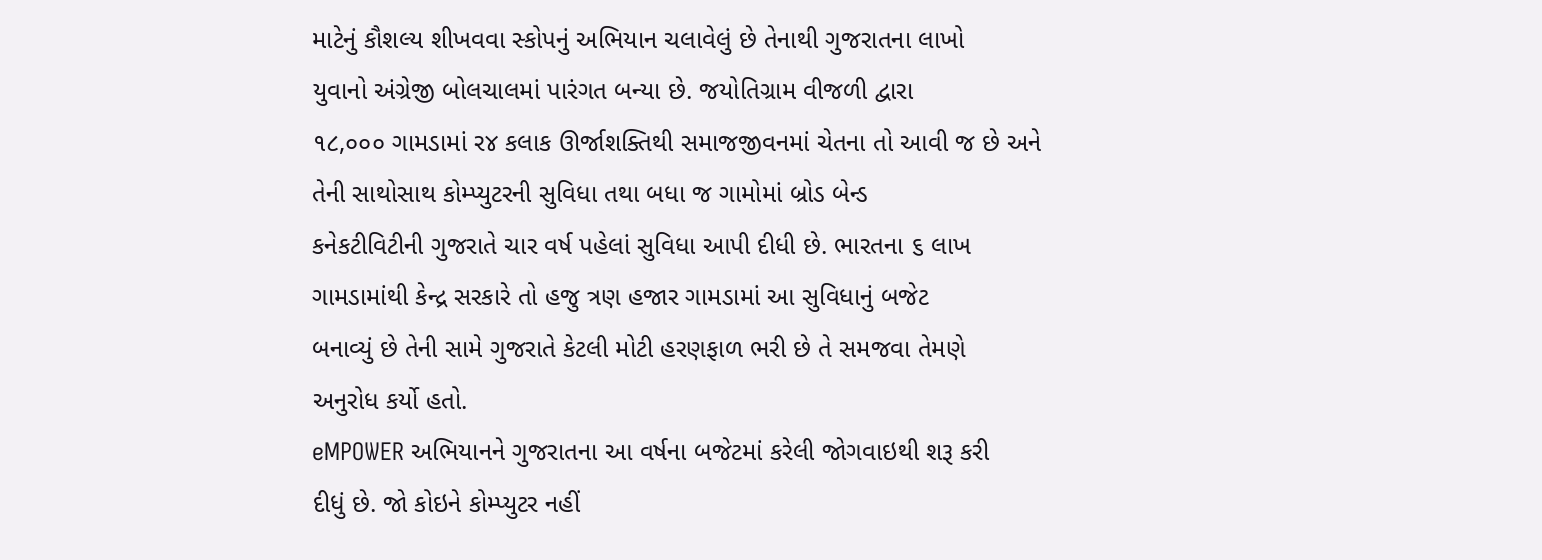માટેનું કૌશલ્ય શીખવવા સ્કોપનું અભિયાન ચલાવેલું છે તેનાથી ગુજરાતના લાખો
યુવાનો અંગ્રેજી બોલચાલમાં પારંગત બન્યા છે. જયોતિગ્રામ વીજળી દ્વારા
૧૮,૦૦૦ ગામડામાં ર૪ કલાક ઊર્જાશક્તિથી સમાજજીવનમાં ચેતના તો આવી જ છે અને
તેની સાથોસાથ કોમ્પ્યુટરની સુવિધા તથા બધા જ ગામોમાં બ્રોડ બેન્ડ
કનેકટીવિટીની ગુજરાતે ચાર વર્ષ પહેલાં સુવિધા આપી દીધી છે. ભારતના ૬ લાખ
ગામડામાંથી કેન્દ્ર સરકારે તો હજુ ત્રણ હજાર ગામડામાં આ સુવિધાનું બજેટ
બનાવ્યું છે તેની સામે ગુજરાતે કેટલી મોટી હરણફાળ ભરી છે તે સમજવા તેમણે
અનુરોધ કર્યો હતો.
eMPOWER અભિયાનને ગુજરાતના આ વર્ષના બજેટમાં કરેલી જોગવાઇથી શરૂ કરી
દીધું છે. જો કોઇને કોમ્પ્યુટર નહીં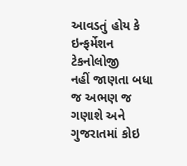આવડતું હોય કે ઇન્ફર્મેશન ટેકનોલોજી
નહીં જાણતા બધા જ અભણ જ ગણાશે અને ગુજરાતમાં કોઇ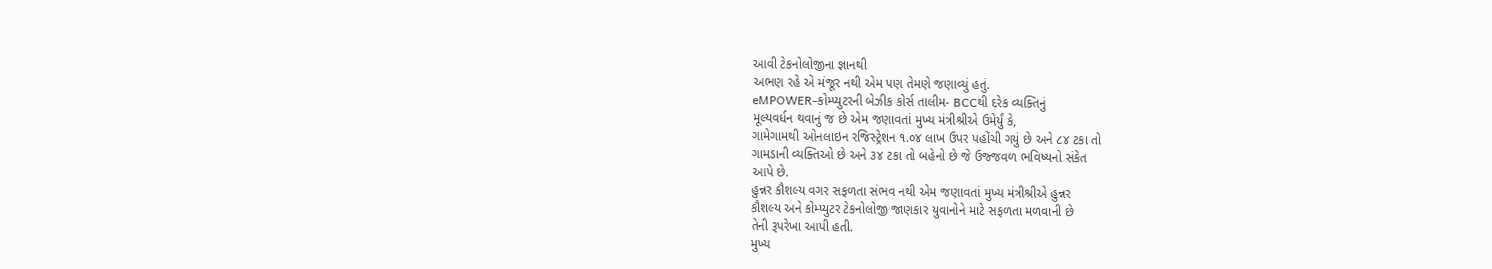આવી ટેકનોલોજીના જ્ઞાનથી
અભણ રહે એ મંજૂર નથી એમ પણ તેમણે જણાવ્યું હતું.
eMPOWER-કોમ્પ્યુટરની બેઝીક કોર્સ તાલીમ- BCCથી દરેક વ્યક્તિનું
મૂલ્યવર્ધન થવાનું જ છે એમ જણાવતાં મુખ્ય મંત્રીશ્રીએ ઉમેર્યું કે,
ગામેગામથી ઓનલાઇન રજિસ્ટ્રેશન ૧.૦૪ લાખ ઉપર પહોંચી ગયું છે અને ૮૪ ટકા તો
ગામડાની વ્યક્તિઓ છે અને ૩૪ ટકા તો બહેનો છે જે ઉજ્જવળ ભવિષ્યનો સંકેત
આપે છે.
હુન્નર કૌશલ્ય વગર સફળતા સંભવ નથી એમ જણાવતાં મુખ્ય મંત્રીશ્રીએ હુન્નર
કૌશલ્ય અને કોમ્પ્યુટર ટેકનોલોજી જાણકાર યુવાનોને માટે સફળતા મળવાની છે
તેની રૂપરેખા આપી હતી.
મુખ્ય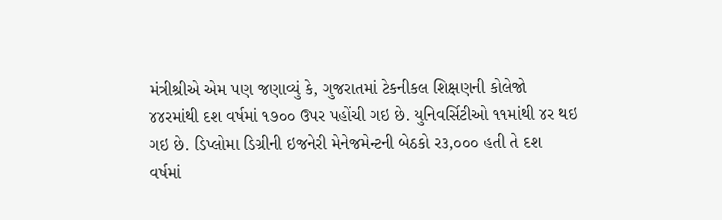મંત્રીશ્રીએ એમ પણ જણાવ્યું કે, ગુજરાતમાં ટેકનીકલ શિક્ષણની કોલેજો
૪૪રમાંથી દશ વર્ષમાં ૧૭૦૦ ઉપર પહોંચી ગઇ છે. યુનિવર્સિટીઓ ૧૧માંથી ૪ર થઇ
ગઇ છે. ડિપ્લોમા ડિગ્રીની ઇજનેરી મેનેજમેન્ટની બેઠકો ર૩,૦૦૦ હતી તે દશ
વર્ષમાં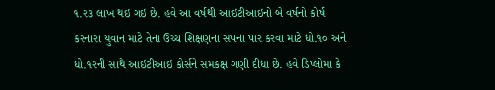૧.ર૩ લાખ થઇ ગઇ છે. હવે આ વર્ષથી આઇટીઆઇનો બે વર્ષનો કોર્ષ
કરનારા યુવાન માટે તેના ઉચ્ચ શિક્ષણના સપના પાર કરવા માટે ધો.૧૦ અને
ધો.૧રની સાથે આઇટીઆઇ કોર્સને સમકક્ષ ગણી દીધા છે. હવે ડિપ્લોમા કે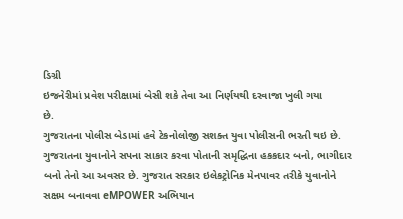ડિગ્રી
ઇજનેરીમાં પ્રવેશ પરીક્ષામાં બેસી શકે તેવા આ નિર્ણયથી દરવાજા ખુલી ગયા
છે.
ગુજરાતના પોલીસ બેડામાં હવે ટેકનોલોજી સશક્ત યુવા પોલીસની ભરતી થઇ છે.
ગુજરાતના યુવાનોને સપના સાકાર કરવા પોતાની સમૃદ્ધિના હકકદાર બનો, ભાગીદાર
બનો તેનો આ અવસર છે. ગુજરાત સરકાર ઇલેકટ્રોનિક મેનપાવર તરીકે યુવાનોને
સક્ષમ બનાવવા eMPOWER અભિયાન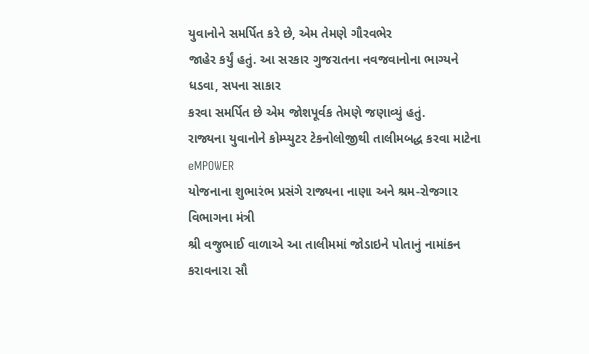યુવાનોને સમર્પિત કરે છે, એમ તેમણે ગૌરવભેર
જાહેર કર્યું હતું. આ સરકાર ગુજરાતના નવજવાનોના ભાગ્યને ધડવા, સપના સાકાર
કરવા સમર્પિત છે એમ જોશપૂર્વક તેમણે જણાવ્યું હતું.
રાજ્યના યુવાનોને કોમ્પ્યુટર ટેકનોલોજીથી તાલીમબદ્ધ કરવા માટેના eMPOWER
યોજનાના શુભારંભ પ્રસંગે રાજ્યના નાણા અને શ્રમ-રોજગાર વિભાગના મંત્રી
શ્રી વજુભાઈ વાળાએ આ તાલીમમાં જોડાઇને પોતાનું નામાંકન કરાવનારા સૌ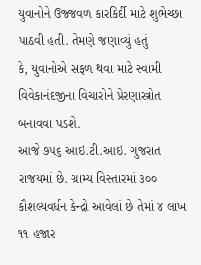યુવાનોને ઉજ્જવળ કારકિર્દી માટે શુભેચ્છા પાઠવી હતી. તેમણે જણાવ્યું હતું
કે, યુવાનોએ સફળ થવા માટે સ્વામી વિવેકાનંદજીના વિચારોને પ્રેરણાસ્ત્રોત
બનાવવા પડશે.
આજે ૭૫૬ આઇ.ટી.આઇ. ગુજરાત રાજયમાં છે. ગ્રામ્ય વિસ્તારમાં ૩૦૦
કૌશલ્યવર્ધન કેન્દ્રો આવેલાં છે તેમાં ૪ લાખ ૧૧ હજાર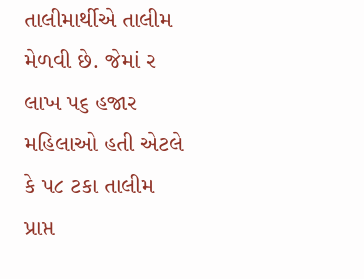તાલીમાર્થીએ તાલીમ
મેળવી છે. જેમાં ર લાખ પ૬ હજાર મહિલાઓ હતી એટલે કે પ૮ ટકા તાલીમ પ્રાપ્ત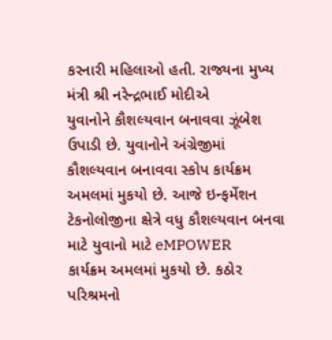કરનારી મહિલાઓ હતી. રાજ્યના મુખ્ય મંત્રી શ્રી નરેન્દ્રભાઈ મોદીએ
યુવાનોને કૌશલ્યવાન બનાવવા ઝૂંબેશ ઉપાડી છે. યુવાનોને અંગ્રેજીમાં
કૌશલ્યવાન બનાવવા સ્કોપ કાર્યક્રમ અમલમાં મુકયો છે. આજે ઇન્ફર્મેશન
ટેકનોલોજીના ક્ષેત્રે વધુ કૌશલ્યવાન બનવા માટે યુવાનો માટે eMPOWER
કાર્યક્રમ અમલમાં મુકયો છે. કઠોર પરિશ્રમનો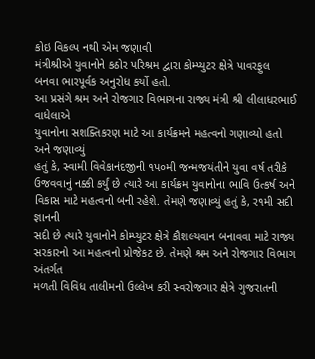કોઇ વિકલ્પ નથી એમ જણાવી
મંત્રીશ્રીએ યુવાનોને કઠોર પરિશ્રમ દ્વારા કોમ્પ્યુટર ક્ષેત્રે પાવરફુલ
બનવા ભારપૂર્વક અનુરોધ કર્યો હતો.
આ પ્રસંગે શ્રમ અને રોજગાર વિભાગના રાજ્ય મંત્રી શ્રી લીલાધરભાઈ વાધેલાએ
યુવાનોના સશક્તિકરણ માટે આ કાર્યક્રમને મહત્વનો ગણાવ્યો હતો અને જણાવ્યું
હતું કે, સ્વામી વિવેકાનંદજીની ૧પ૦મી જન્મજયંતીને યુવા વર્ષ તરીકે
ઉજવવાનું નક્કી કર્યું છે ત્યારે આ કાર્યક્રમ યુવાનોના ભાવિ ઉત્કર્ષ અને
વિકાસ માટે મહત્વનો બની રહેશે. તેમણે જણાવ્યું હતું કે, ર૧મી સદી જ્ઞાનની
સદી છે ત્યારે યુવાનોને કોમ્પ્યુટર ક્ષેત્રે કૌશલ્યવાન બનાવવા માટે રાજ્ય
સરકારનો આ મહત્વનો પ્રોજેકટ છે. તેમણે શ્રમ અને રોજગાર વિભાગ અંતર્ગત
મળતી વિવિધ તાલીમનો ઉલ્લેખ કરી સ્વરોજગાર ક્ષેત્રે ગુજરાતની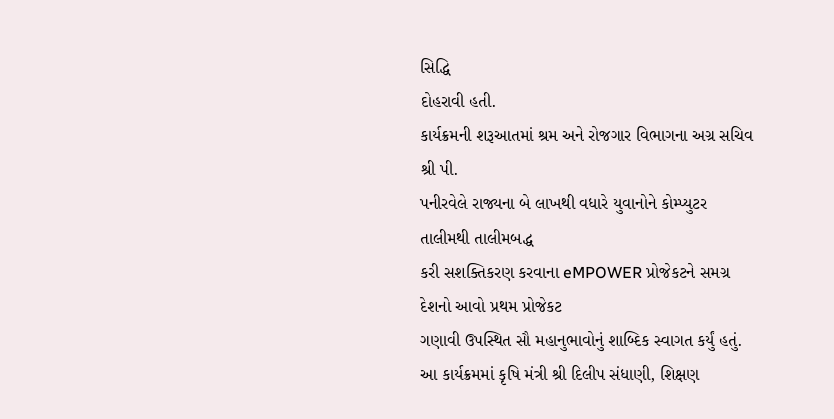સિદ્ધિ
દોહરાવી હતી.
કાર્યક્રમની શરૂઆતમાં શ્રમ અને રોજગાર વિભાગના અગ્ર સચિવ શ્રી પી.
પનીરવેલે રાજ્યના બે લાખથી વધારે યુવાનોને કોમ્પ્યુટર તાલીમથી તાલીમબદ્ધ
કરી સશક્તિકરણ કરવાના eMPOWER પ્રોજેકટને સમગ્ર દેશનો આવો પ્રથમ પ્રોજેકટ
ગણાવી ઉપસ્થિત સૌ મહાનુભાવોનું શાબ્દિક સ્વાગત કર્યું હતું.
આ કાર્યક્રમમાં કૃષિ મંત્રી શ્રી દિલીપ સંધાણી, શિક્ષણ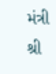મંત્રી શ્રી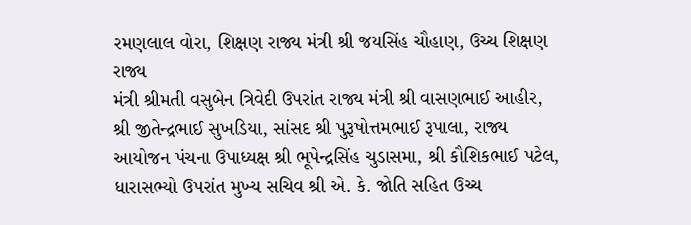રમણલાલ વોરા, શિક્ષણ રાજ્ય મંત્રી શ્રી જયસિંહ ચૌહાણ, ઉચ્ચ શિક્ષણ રાજ્ય
મંત્રી શ્રીમતી વસુબેન ત્રિવેદી ઉપરાંત રાજ્ય મંત્રી શ્રી વાસણભાઈ આહીર,
શ્રી જીતેન્દ્રભાઈ સુખડિયા, સાંસદ શ્રી પુરૂષોત્તમભાઈ રૂપાલા, રાજ્ય
આયોજન પંચના ઉપાધ્યક્ષ શ્રી ભૂપેન્દ્રસિંહ ચુડાસમા, શ્રી કૌશિકભાઈ પટેલ,
ધારાસભ્યો ઉપરાંત મુખ્ય સચિવ શ્રી એ. કે. જોતિ સહિત ઉચ્ચ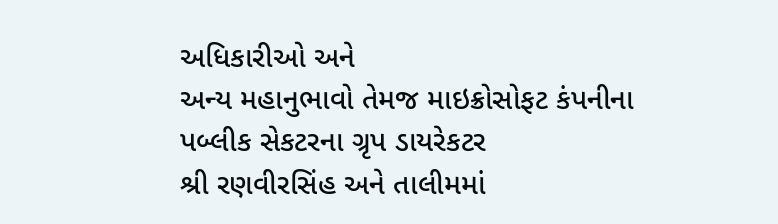અધિકારીઓ અને
અન્ય મહાનુભાવો તેમજ માઇક્રોસોફટ કંપનીના પબ્લીક સેકટરના ગ્રૃપ ડાયરેકટર
શ્રી રણવીરસિંહ અને તાલીમમાં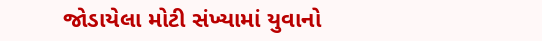જોડાયેલા મોટી સંખ્યામાં યુવાનો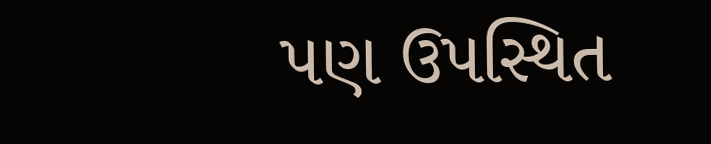પણ ઉપસ્થિત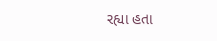રહ્યા હતા